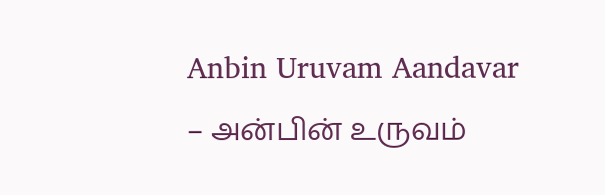Anbin Uruvam Aandavar – அன்பின் உருவம்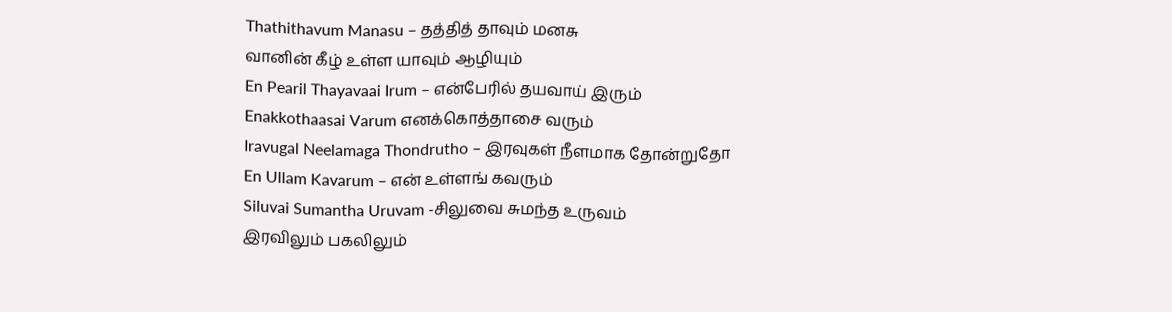Thathithavum Manasu – தத்தித் தாவும் மனசு
வானின் கீழ் உள்ள யாவும் ஆழியும்
En Pearil Thayavaai Irum – என்பேரில் தயவாய் இரும்
Enakkothaasai Varum எனக்கொத்தாசை வரும்
Iravugal Neelamaga Thondrutho – இரவுகள் நீளமாக தோன்றுதோ
En Ullam Kavarum – என் உள்ளங் கவரும்
Siluvai Sumantha Uruvam -சிலுவை சுமந்த உருவம்
இரவிலும் பகலிலும்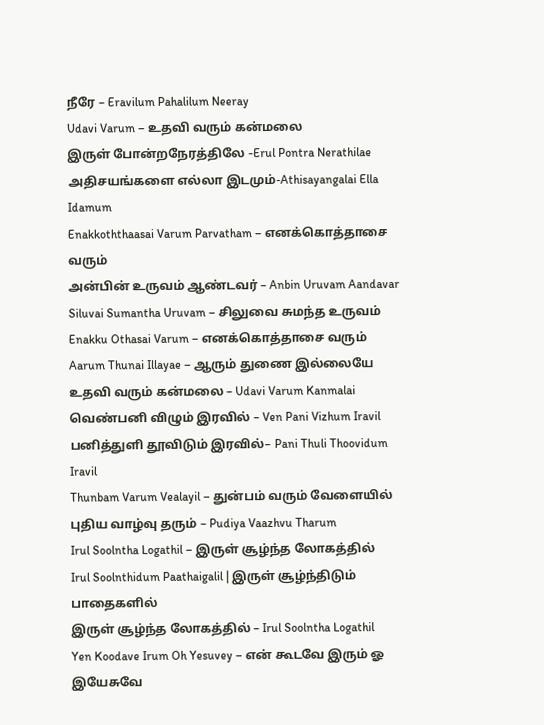நீரே – Eravilum Pahalilum Neeray
Udavi Varum – உதவி வரும் கன்மலை
இருள் போன்றநேரத்திலே -Erul Pontra Nerathilae
அதிசயங்களை எல்லா இடமும்-Athisayangalai Ella Idamum
Enakkoththaasai Varum Parvatham – எனக்கொத்தாசை வரும்
அன்பின் உருவம் ஆண்டவர் – Anbin Uruvam Aandavar
Siluvai Sumantha Uruvam – சிலுவை சுமந்த உருவம்
Enakku Othasai Varum – எனக்கொத்தாசை வரும்
Aarum Thunai Illayae – ஆரும் துணை இல்லையே
உதவி வரும் கன்மலை – Udavi Varum Kanmalai
வெண்பனி விழும் இரவில் – Ven Pani Vizhum Iravil
பனித்துளி தூவிடும் இரவில்– Pani Thuli Thoovidum Iravil
Thunbam Varum Vealayil – துன்பம் வரும் வேளையில்
புதிய வாழ்வு தரும் – Pudiya Vaazhvu Tharum
Irul Soolntha Logathil – இருள் சூழ்ந்த லோகத்தில்
Irul Soolnthidum Paathaigalil | இருள் சூழ்ந்திடும் பாதைகளில்
இருள் சூழ்ந்த லோகத்தில் – Irul Soolntha Logathil
Yen Koodave Irum Oh Yesuvey – என் கூடவே இரும் ஓ இயேசுவே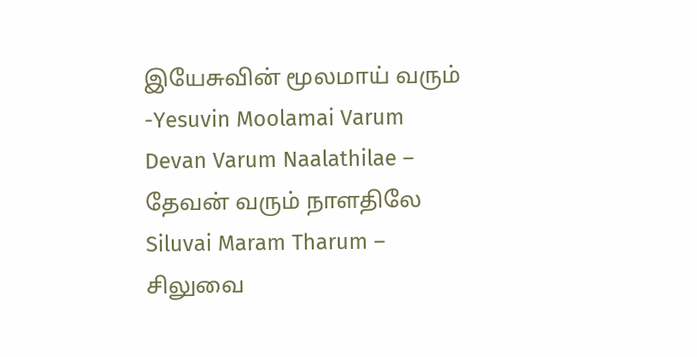இயேசுவின் மூலமாய் வரும் -Yesuvin Moolamai Varum
Devan Varum Naalathilae – தேவன் வரும் நாளதிலே
Siluvai Maram Tharum – சிலுவை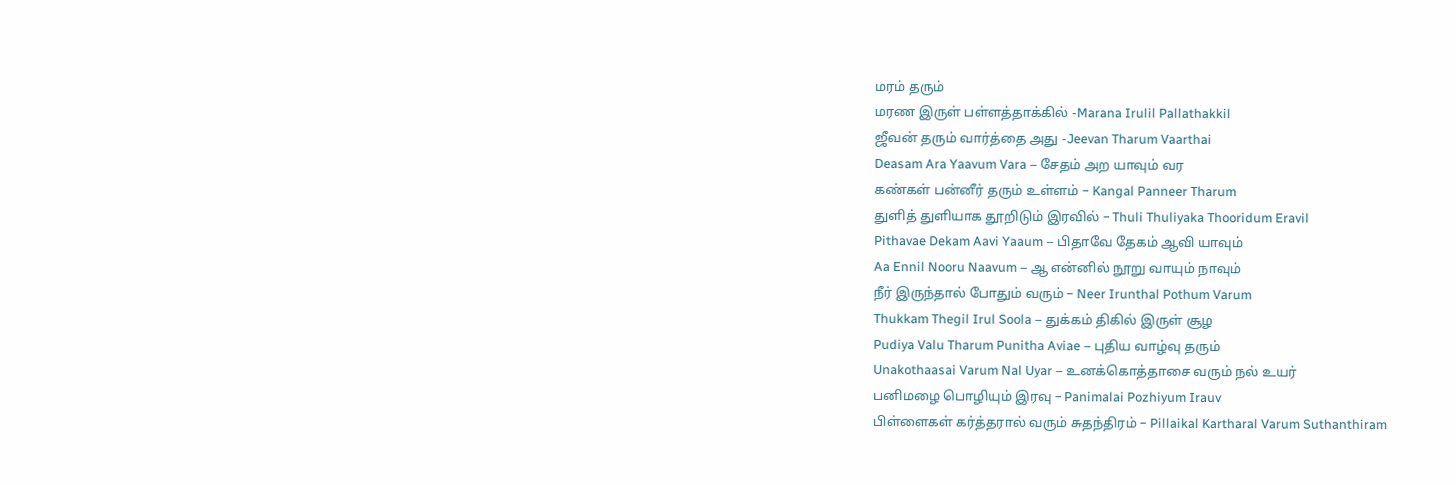மரம் தரும்
மரண இருள் பள்ளத்தாக்கில் -Marana Irulil Pallathakkil
ஜீவன் தரும் வார்த்தை அது -Jeevan Tharum Vaarthai
Deasam Ara Yaavum Vara – சேதம் அற யாவும் வர
கண்கள் பன்னீர் தரும் உள்ளம் – Kangal Panneer Tharum
துளித் துளியாக தூறிடும் இரவில் – Thuli Thuliyaka Thooridum Eravil
Pithavae Dekam Aavi Yaaum – பிதாவே தேகம் ஆவி யாவும்
Aa Ennil Nooru Naavum – ஆ என்னில் நூறு வாயும் நாவும்
நீர் இருந்தால் போதும் வரும் – Neer Irunthal Pothum Varum
Thukkam Thegil Irul Soola – துக்கம் திகில் இருள் சூழ
Pudiya Valu Tharum Punitha Aviae – புதிய வாழ்வு தரும்
Unakothaasai Varum Nal Uyar – உனக்கொத்தாசை வரும் நல் உயர்
பனிமழை பொழியும் இரவு – Panimalai Pozhiyum Irauv
பிள்ளைகள் கர்த்தரால் வரும் சுதந்திரம் – Pillaikal Kartharal Varum Suthanthiram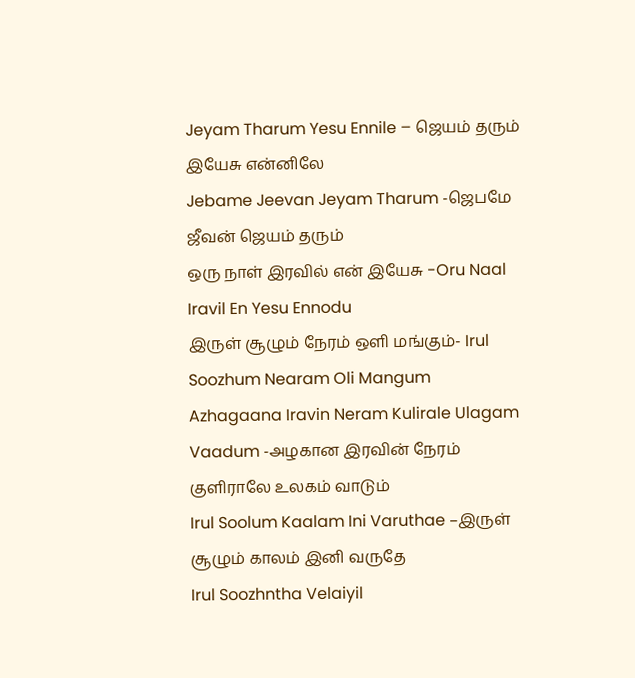Jeyam Tharum Yesu Ennile – ஜெயம் தரும் இயேசு என்னிலே
Jebame Jeevan Jeyam Tharum -ஜெபமே ஜீவன் ஜெயம் தரும்
ஒரு நாள் இரவில் என் இயேசு -Oru Naal Iravil En Yesu Ennodu
இருள் சூழும் நேரம் ஒளி மங்கும்- Irul Soozhum Nearam Oli Mangum
Azhagaana Iravin Neram Kulirale Ulagam Vaadum -அழகான இரவின் நேரம் குளிராலே உலகம் வாடும்
Irul Soolum Kaalam Ini Varuthae –இருள் சூழும் காலம் இனி வருதே
Irul Soozhntha Velaiyil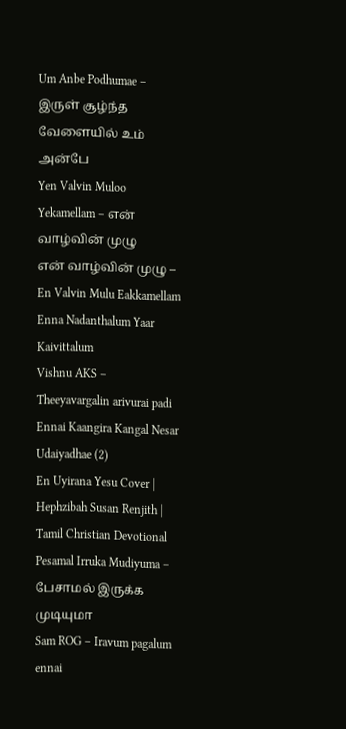Um Anbe Podhumae – இருள் சூழ்ந்த வேளையில் உம் அன்பே
Yen Valvin Muloo Yekamellam – என் வாழ்வின் முழு
என் வாழ்வின் முழு – En Valvin Mulu Eakkamellam
Enna Nadanthalum Yaar Kaivittalum
Vishnu AKS – Theeyavargalin arivurai padi
Ennai Kaangira Kangal Nesar Udaiyadhae (2)
En Uyirana Yesu Cover | Hephzibah Susan Renjith | Tamil Christian Devotional
Pesamal Irruka Mudiyuma – பேசாமல் இருக்க முடியுமா
Sam ROG – Iravum pagalum ennai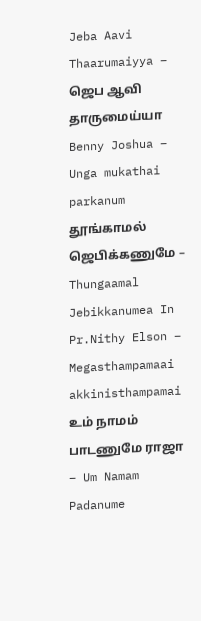Jeba Aavi Thaarumaiyya – ஜெப ஆவி தாருமைய்யா
Benny Joshua – Unga mukathai parkanum
தூங்காமல் ஜெபிக்கணுமே – Thungaamal Jebikkanumea In
Pr.Nithy Elson – Megasthampamaai akkinisthampamai
உம் நாமம் பாடணுமே ராஜா – Um Namam Padanume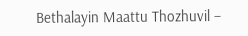Bethalayin Maattu Thozhuvil –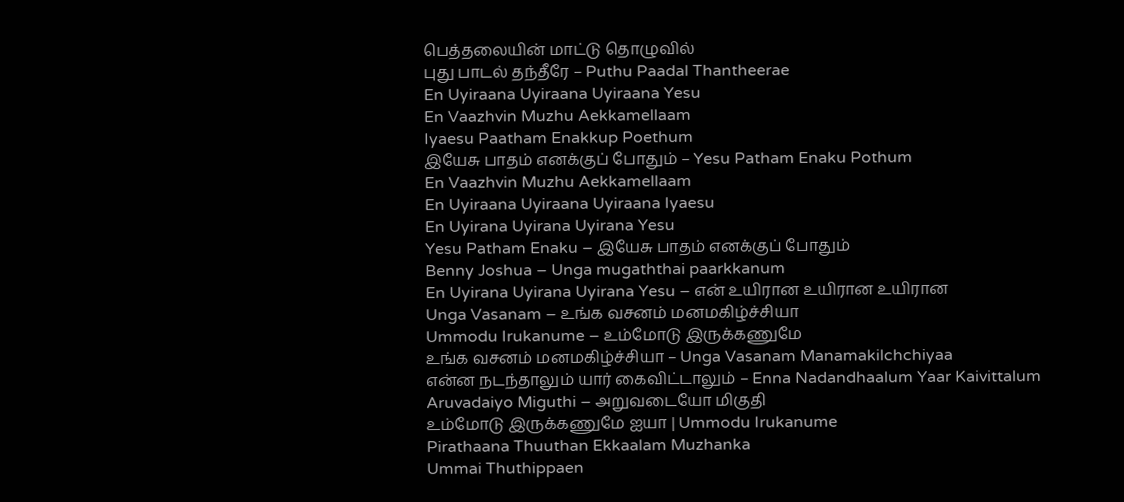பெத்தலையின் மாட்டு தொழுவில்
புது பாடல் தந்தீரே – Puthu Paadal Thantheerae
En Uyiraana Uyiraana Uyiraana Yesu
En Vaazhvin Muzhu Aekkamellaam
Iyaesu Paatham Enakkup Poethum
இயேசு பாதம் எனக்குப் போதும் – Yesu Patham Enaku Pothum
En Vaazhvin Muzhu Aekkamellaam
En Uyiraana Uyiraana Uyiraana Iyaesu
En Uyirana Uyirana Uyirana Yesu
Yesu Patham Enaku – இயேசு பாதம் எனக்குப் போதும்
Benny Joshua – Unga mugaththai paarkkanum
En Uyirana Uyirana Uyirana Yesu – என் உயிரான உயிரான உயிரான
Unga Vasanam – உங்க வசனம் மனமகிழ்ச்சியா
Ummodu Irukanume – உம்மோடு இருக்கணுமே
உங்க வசனம் மனமகிழ்ச்சியா – Unga Vasanam Manamakilchchiyaa
என்ன நடந்தாலும் யார் கைவிட்டாலும் – Enna Nadandhaalum Yaar Kaivittalum
Aruvadaiyo Miguthi – அறுவடையோ மிகுதி
உம்மோடு இருக்கணுமே ஐயா | Ummodu Irukanume
Pirathaana Thuuthan Ekkaalam Muzhanka
Ummai Thuthippaen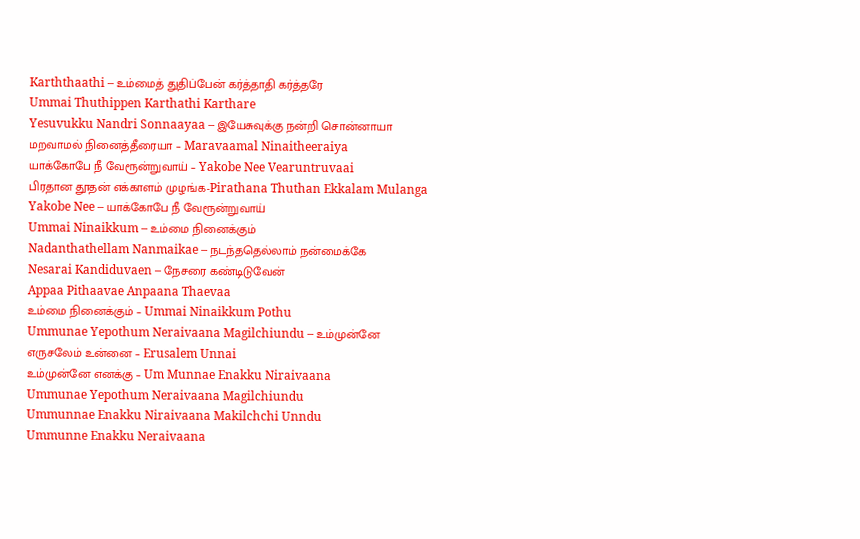Karththaathi – உம்மைத் துதிப்பேன் கர்த்தாதி கர்த்தரே
Ummai Thuthippen Karthathi Karthare
Yesuvukku Nandri Sonnaayaa – இயேசுவுக்கு நன்றி சொன்னாயா
மறவாமல் நினைத்தீரையா – Maravaamal Ninaitheeraiya
யாக்கோபே நீ வேரூன்றுவாய் – Yakobe Nee Vearuntruvaai
பிரதான தூதன் எக்காளம் முழங்க-Pirathana Thuthan Ekkalam Mulanga
Yakobe Nee – யாக்கோபே நீ வேரூன்றுவாய்
Ummai Ninaikkum – உம்மை நினைக்கும்
Nadanthathellam Nanmaikae – நடந்ததெல்லாம் நன்மைக்கே
Nesarai Kandiduvaen – நேசரை கண்டிடுவேன்
Appaa Pithaavae Anpaana Thaevaa
உம்மை நினைக்கும் – Ummai Ninaikkum Pothu
Ummunae Yepothum Neraivaana Magilchiundu – உம்முன்னே
எருசலேம் உன்னை – Erusalem Unnai
உம்முன்னே எனக்கு – Um Munnae Enakku Niraivaana
Ummunae Yepothum Neraivaana Magilchiundu
Ummunnae Enakku Niraivaana Makilchchi Unndu
Ummunne Enakku Neraivaana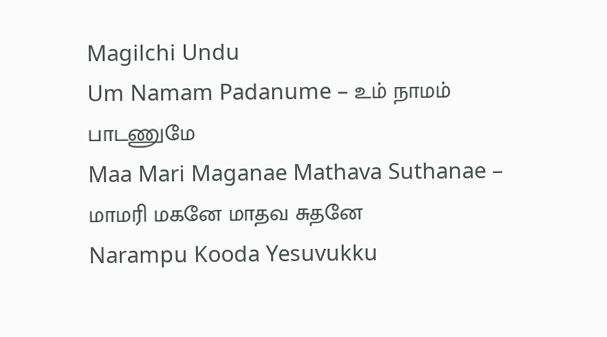Magilchi Undu
Um Namam Padanume – உம் நாமம் பாடணுமே
Maa Mari Maganae Mathava Suthanae – மாமரி மகனே மாதவ சுதனே
Narampu Kooda Yesuvukku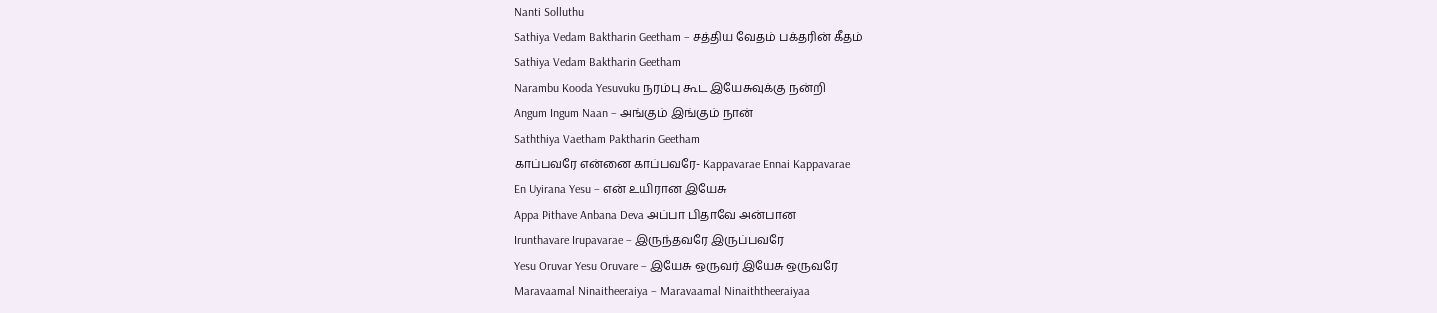Nanti Solluthu
Sathiya Vedam Baktharin Geetham – சத்திய வேதம் பக்தரின் கீதம்
Sathiya Vedam Baktharin Geetham
Narambu Kooda Yesuvuku நரம்பு கூட இயேசுவுக்கு நன்றி
Angum Ingum Naan – அங்கும் இங்கும் நான்
Saththiya Vaetham Paktharin Geetham
காப்பவரே என்னை காப்பவரே- Kappavarae Ennai Kappavarae
En Uyirana Yesu – என் உயிரான இயேசு
Appa Pithave Anbana Deva அப்பா பிதாவே அன்பான
Irunthavare Irupavarae – இருந்தவரே இருப்பவரே
Yesu Oruvar Yesu Oruvare – இயேசு ஒருவர் இயேசு ஒருவரே
Maravaamal Ninaitheeraiya – Maravaamal Ninaiththeeraiyaa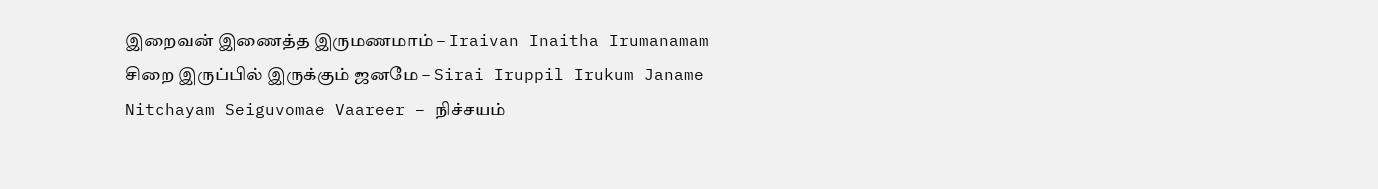இறைவன் இணைத்த இருமணமாம் – Iraivan Inaitha Irumanamam
சிறை இருப்பில் இருக்கும் ஜனமே – Sirai Iruppil Irukum Janame
Nitchayam Seiguvomae Vaareer – நிச்சயம்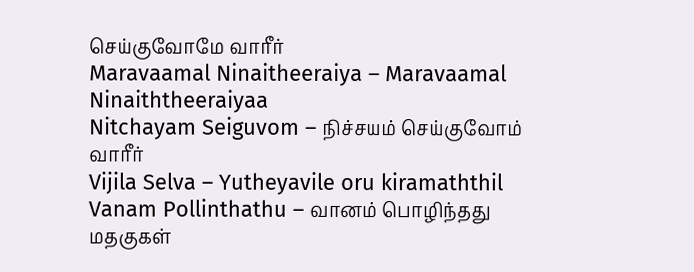செய்குவோமே வாரீர்
Maravaamal Ninaitheeraiya – Maravaamal Ninaiththeeraiyaa
Nitchayam Seiguvom – நிச்சயம் செய்குவோம் வாரீர்
Vijila Selva – Yutheyavile oru kiramaththil
Vanam Pollinthathu – வானம் பொழிந்தது மதகுகள்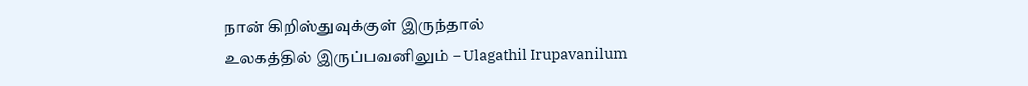நான் கிறிஸ்துவுக்குள் இருந்தால்
உலகத்தில் இருப்பவனிலும் – Ulagathil Irupavanilum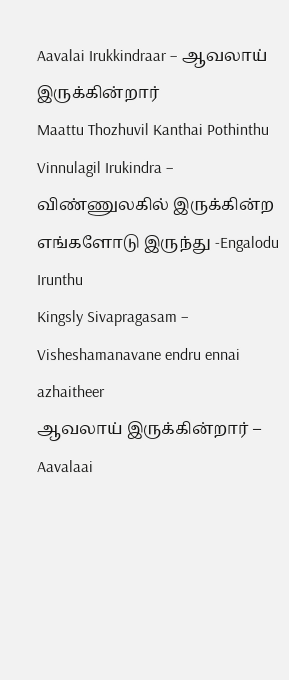Aavalai Irukkindraar – ஆவலாய் இருக்கின்றார்
Maattu Thozhuvil Kanthai Pothinthu
Vinnulagil Irukindra – விண்ணுலகில் இருக்கின்ற
எங்களோடு இருந்து -Engalodu Irunthu
Kingsly Sivapragasam – Visheshamanavane endru ennai azhaitheer
ஆவலாய் இருக்கின்றார் – Aavalaai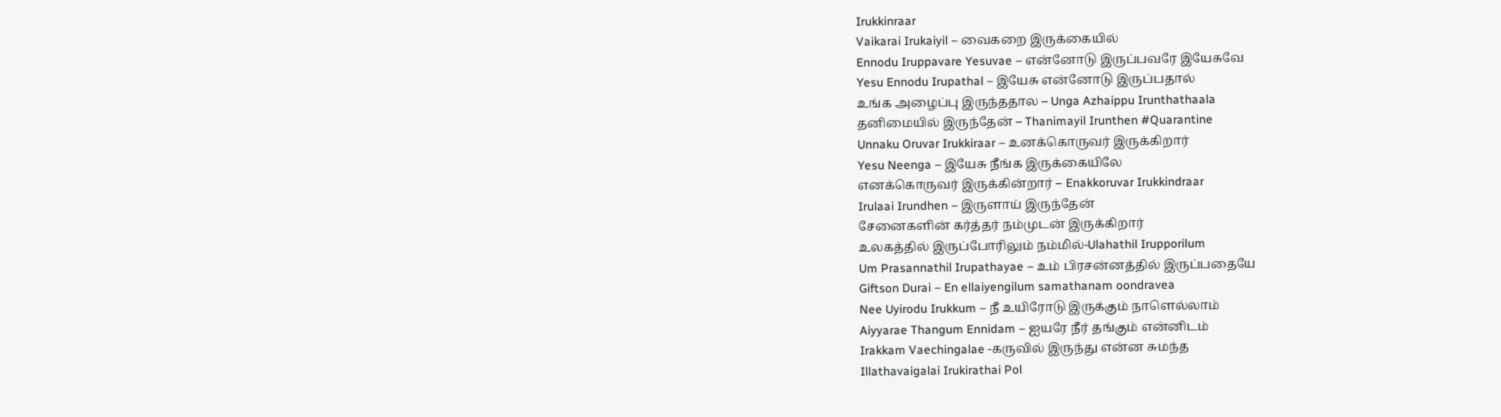Irukkinraar
Vaikarai Irukaiyil – வைகறை இருக்கையில்
Ennodu Iruppavare Yesuvae – என்னோடு இருப்பவரே இயேசுவே
Yesu Ennodu Irupathal – இயேசு என்னோடு இருப்பதால்
உங்க அழைப்பு இருந்ததால – Unga Azhaippu Irunthathaala
தனிமையில் இருந்தேன் – Thanimayil Irunthen #Quarantine
Unnaku Oruvar Irukkiraar – உனக்கொருவர் இருக்கிறார்
Yesu Neenga – இயேசு நீங்க இருக்கையிலே
எனக்கொருவர் இருக்கின்றார் – Enakkoruvar Irukkindraar
Irulaai Irundhen – இருளாய் இருந்தேன்
சேனைகளின் கர்த்தர் நம்முடன் இருக்கிறார்
உலகத்தில் இருப்போரிலும் நம்மில்-Ulahathil Irupporilum
Um Prasannathil Irupathayae – உம் பிரசன்னத்தில் இருப்பதையே
Giftson Durai – En ellaiyengilum samathanam oondravea
Nee Uyirodu Irukkum – நீ உயிரோடு இருக்கும் நாளெல்லாம்
Aiyyarae Thangum Ennidam – ஐயரே நீர் தங்கும் என்னிடம்
Irakkam Vaechingalae -கருவில் இருந்து என்ன சுமந்த
Illathavaigalai Irukirathai Pol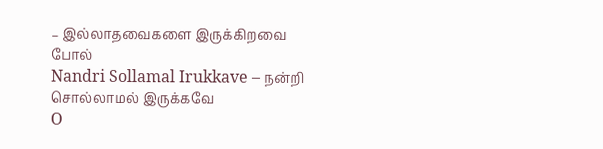– இல்லாதவைகளை இருக்கிறவை போல்
Nandri Sollamal Irukkave – நன்றி சொல்லாமல் இருக்கவே
O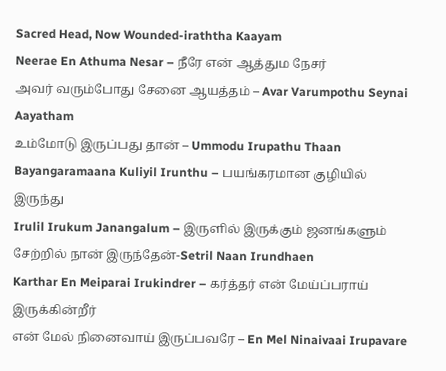Sacred Head, Now Wounded-iraththa Kaayam
Neerae En Athuma Nesar – நீரே என் ஆத்தும நேசர்
அவர் வரும்போது சேனை ஆயத்தம் – Avar Varumpothu Seynai Aayatham
உம்மோடு இருப்பது தான் – Ummodu Irupathu Thaan
Bayangaramaana Kuliyil Irunthu – பயங்கரமான குழியில் இருந்து
Irulil Irukum Janangalum – இருளில் இருக்கும் ஜனங்களும்
சேற்றில் நான் இருந்தேன்-Setril Naan Irundhaen
Karthar En Meiparai Irukindrer – கர்த்தர் என் மேய்ப்பராய் இருக்கின்றீர்
என் மேல் நினைவாய் இருப்பவரே – En Mel Ninaivaai Irupavare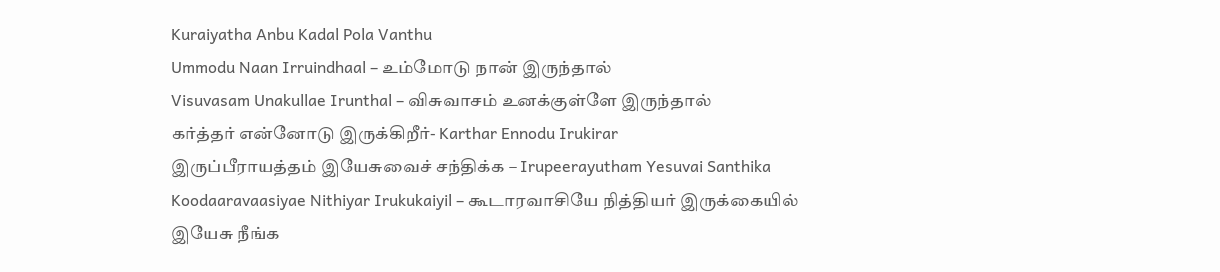Kuraiyatha Anbu Kadal Pola Vanthu
Ummodu Naan Irruindhaal – உம்மோடு நான் இருந்தால்
Visuvasam Unakullae Irunthal – விசுவாசம் உனக்குள்ளே இருந்தால்
கர்த்தர் என்னோடு இருக்கிறீர்- Karthar Ennodu Irukirar
இருப்பீராயத்தம் இயேசுவைச் சந்திக்க – Irupeerayutham Yesuvai Santhika
Koodaaravaasiyae Nithiyar Irukukaiyil – கூடாரவாசியே நித்தியர் இருக்கையில்
இயேசு நீங்க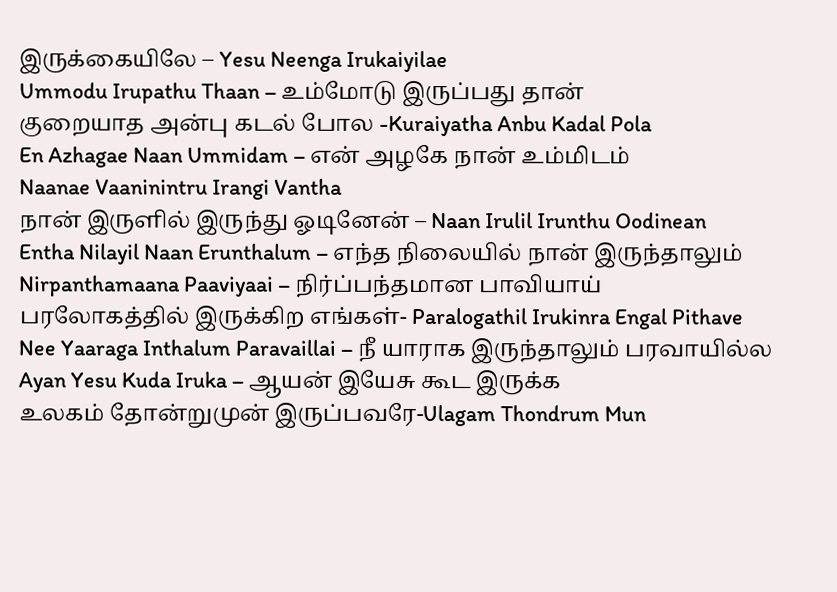இருக்கையிலே – Yesu Neenga Irukaiyilae
Ummodu Irupathu Thaan – உம்மோடு இருப்பது தான்
குறையாத அன்பு கடல் போல -Kuraiyatha Anbu Kadal Pola
En Azhagae Naan Ummidam – என் அழகே நான் உம்மிடம்
Naanae Vaaninintru Irangi Vantha
நான் இருளில் இருந்து ஓடினேன் – Naan Irulil Irunthu Oodinean
Entha Nilayil Naan Erunthalum – எந்த நிலையில் நான் இருந்தாலும்
Nirpanthamaana Paaviyaai – நிர்ப்பந்தமான பாவியாய்
பரலோகத்தில் இருக்கிற எங்கள்- Paralogathil Irukinra Engal Pithave
Nee Yaaraga Inthalum Paravaillai – நீ யாராக இருந்தாலும் பரவாயில்ல
Ayan Yesu Kuda Iruka – ஆயன் இயேசு கூட இருக்க
உலகம் தோன்றுமுன் இருப்பவரே-Ulagam Thondrum Mun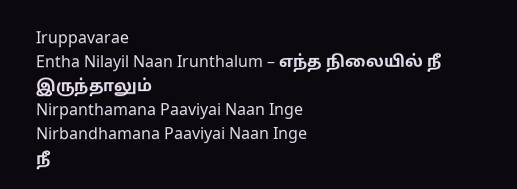Iruppavarae
Entha Nilayil Naan Irunthalum – எந்த நிலையில் நீ இருந்தாலும்
Nirpanthamana Paaviyai Naan Inge
Nirbandhamana Paaviyai Naan Inge
நீ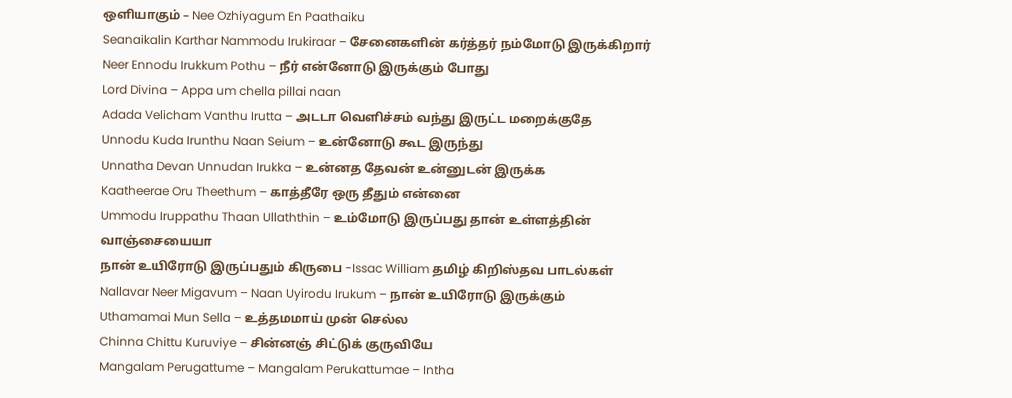ஒளியாகும் – Nee Ozhiyagum En Paathaiku
Seanaikalin Karthar Nammodu Irukiraar – சேனைகளின் கர்த்தர் நம்மோடு இருக்கிறார்
Neer Ennodu Irukkum Pothu – நீர் என்னோடு இருக்கும் போது
Lord Divina – Appa um chella pillai naan
Adada Velicham Vanthu Irutta – அடடா வெளிச்சம் வந்து இருட்ட மறைக்குதே
Unnodu Kuda Irunthu Naan Seium – உன்னோடு கூட இருந்து
Unnatha Devan Unnudan Irukka – உன்னத தேவன் உன்னுடன் இருக்க
Kaatheerae Oru Theethum – காத்தீரே ஒரு தீதும் என்னை
Ummodu Iruppathu Thaan Ullaththin – உம்மோடு இருப்பது தான் உள்ளத்தின் வாஞ்சையையா
நான் உயிரோடு இருப்பதும் கிருபை -Issac William தமிழ் கிறிஸ்தவ பாடல்கள்
Nallavar Neer Migavum – Naan Uyirodu Irukum – நான் உயிரோடு இருக்கும்
Uthamamai Mun Sella – உத்தமமாய் முன் செல்ல
Chinna Chittu Kuruviye – சின்னஞ் சிட்டுக் குருவியே
Mangalam Perugattume – Mangalam Perukattumae – Intha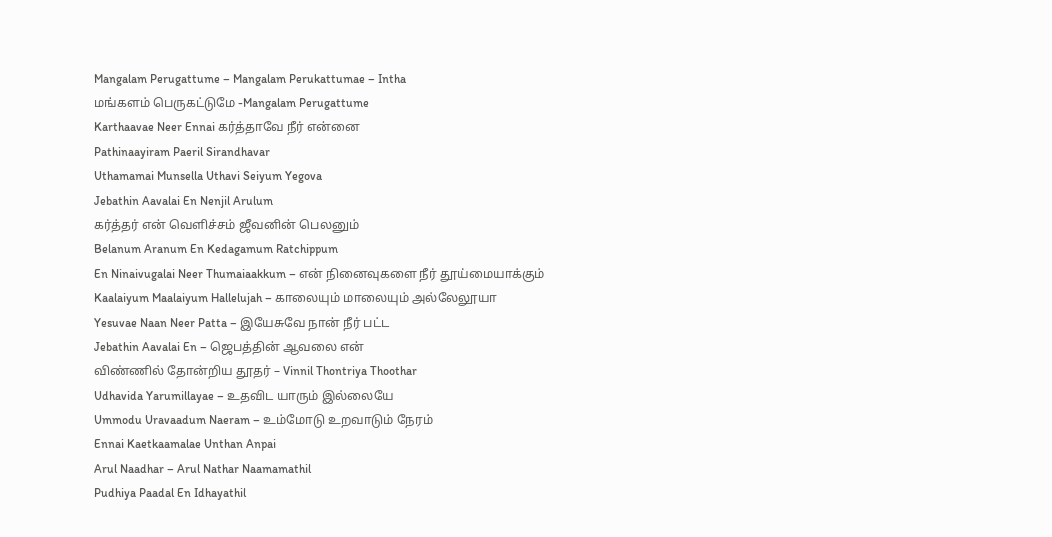Mangalam Perugattume – Mangalam Perukattumae – Intha
மங்களம் பெருகட்டுமே -Mangalam Perugattume
Karthaavae Neer Ennai கர்த்தாவே நீர் என்னை
Pathinaayiram Paeril Sirandhavar
Uthamamai Munsella Uthavi Seiyum Yegova
Jebathin Aavalai En Nenjil Arulum
கர்த்தர் என் வெளிச்சம் ஜீவனின் பெலனும்
Belanum Aranum En Kedagamum Ratchippum
En Ninaivugalai Neer Thumaiaakkum – என் நினைவுகளை நீர் தூய்மையாக்கும்
Kaalaiyum Maalaiyum Hallelujah – காலையும் மாலையும் அல்லேலூயா
Yesuvae Naan Neer Patta – இயேசுவே நான் நீர் பட்ட
Jebathin Aavalai En – ஜெபத்தின் ஆவலை என்
விண்ணில் தோன்றிய தூதர் – Vinnil Thontriya Thoothar
Udhavida Yarumillayae – உதவிட யாரும் இல்லையே
Ummodu Uravaadum Naeram – உம்மோடு உறவாடும் நேரம்
Ennai Kaetkaamalae Unthan Anpai
Arul Naadhar – Arul Nathar Naamamathil
Pudhiya Paadal En Idhayathil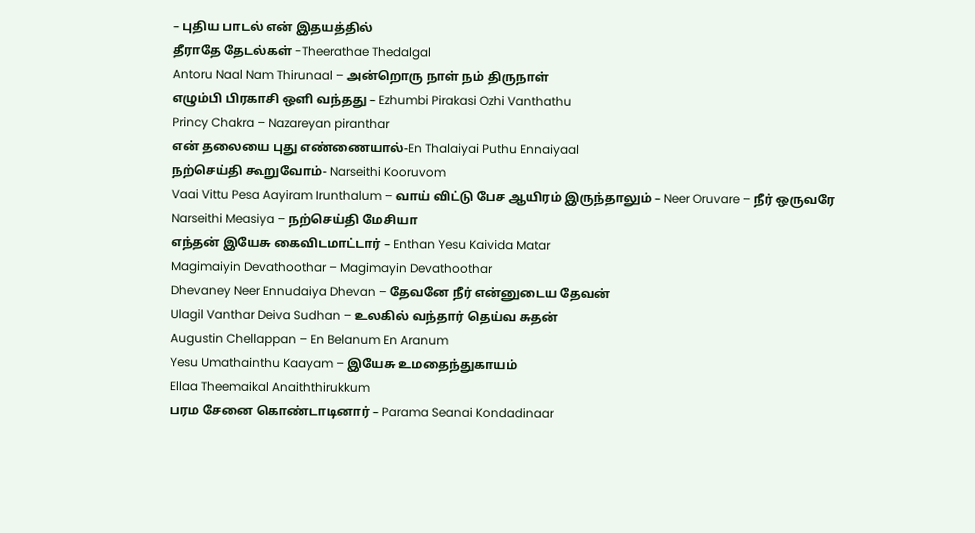– புதிய பாடல் என் இதயத்தில்
தீராதே தேடல்கள் -Theerathae Thedalgal
Antoru Naal Nam Thirunaal – அன்றொரு நாள் நம் திருநாள்
எழும்பி பிரகாசி ஒளி வந்தது – Ezhumbi Pirakasi Ozhi Vanthathu
Princy Chakra – Nazareyan piranthar
என் தலையை புது எண்ணையால்-En Thalaiyai Puthu Ennaiyaal
நற்செய்தி கூறுவோம்- Narseithi Kooruvom
Vaai Vittu Pesa Aayiram Irunthalum – வாய் விட்டு பேச ஆயிரம் இருந்தாலும் – Neer Oruvare – நீர் ஒருவரே
Narseithi Measiya – நற்செய்தி மேசியா
எந்தன் இயேசு கைவிடமாட்டார் – Enthan Yesu Kaivida Matar
Magimaiyin Devathoothar – Magimayin Devathoothar
Dhevaney Neer Ennudaiya Dhevan – தேவனே நீர் என்னுடைய தேவன்
Ulagil Vanthar Deiva Sudhan – உலகில் வந்தார் தெய்வ சுதன்
Augustin Chellappan – En Belanum En Aranum
Yesu Umathainthu Kaayam – இயேசு உமதைந்துகாயம்
Ellaa Theemaikal Anaiththirukkum
பரம சேனை கொண்டாடினார் – Parama Seanai Kondadinaar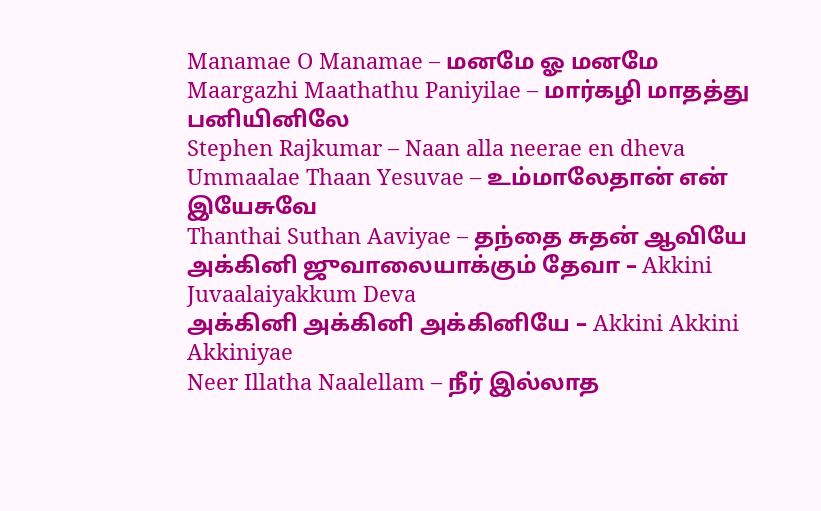Manamae O Manamae – மனமே ஓ மனமே
Maargazhi Maathathu Paniyilae – மார்கழி மாதத்து பனியினிலே
Stephen Rajkumar – Naan alla neerae en dheva
Ummaalae Thaan Yesuvae – உம்மாலேதான் என் இயேசுவே
Thanthai Suthan Aaviyae – தந்தை சுதன் ஆவியே
அக்கினி ஜுவாலையாக்கும் தேவா – Akkini Juvaalaiyakkum Deva
அக்கினி அக்கினி அக்கினியே – Akkini Akkini Akkiniyae
Neer Illatha Naalellam – நீர் இல்லாத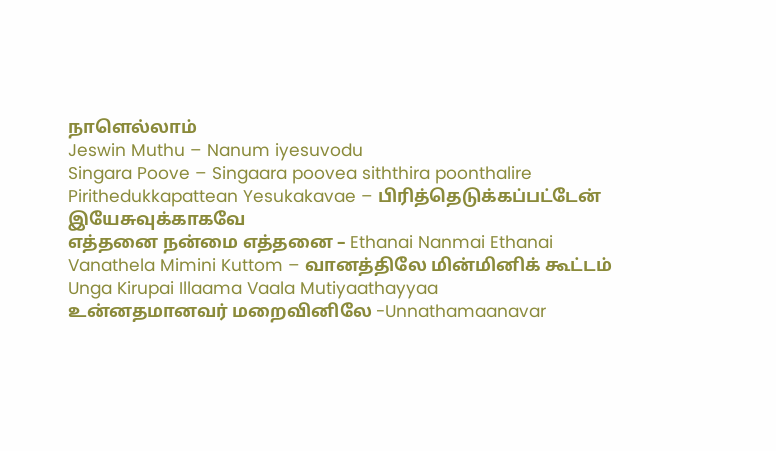நாளெல்லாம்
Jeswin Muthu – Nanum iyesuvodu
Singara Poove – Singaara poovea siththira poonthalire
Pirithedukkapattean Yesukakavae – பிரித்தெடுக்கப்பட்டேன் இயேசுவுக்காகவே
எத்தனை நன்மை எத்தனை – Ethanai Nanmai Ethanai
Vanathela Mimini Kuttom – வானத்திலே மின்மினிக் கூட்டம்
Unga Kirupai Illaama Vaala Mutiyaathayyaa
உன்னதமானவர் மறைவினிலே -Unnathamaanavar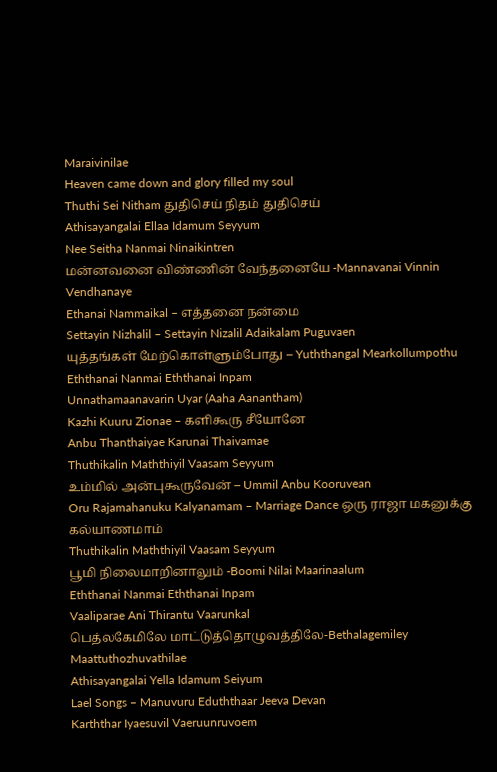Maraivinilae
Heaven came down and glory filled my soul
Thuthi Sei Nitham துதிசெய் நிதம் துதிசெய்
Athisayangalai Ellaa Idamum Seyyum
Nee Seitha Nanmai Ninaikintren
மன்னவனை விண்ணின் வேந்தனையே -Mannavanai Vinnin Vendhanaye
Ethanai Nammaikal – எத்தனை நன்மை
Settayin Nizhalil – Settayin Nizalil Adaikalam Puguvaen
யுத்தங்கள் மேற்கொள்ளும்போது – Yuththangal Mearkollumpothu
Eththanai Nanmai Eththanai Inpam
Unnathamaanavarin Uyar (Aaha Aanantham)
Kazhi Kuuru Zionae – களிகூரு சீயோனே
Anbu Thanthaiyae Karunai Thaivamae
Thuthikalin Maththiyil Vaasam Seyyum
உம்மில் அன்புகூருவேன் – Ummil Anbu Kooruvean
Oru Rajamahanuku Kalyanamam – Marriage Dance ஒரு ராஜா மகனுக்கு கல்யாணமாம்
Thuthikalin Maththiyil Vaasam Seyyum
பூமி நிலைமாறினாலும் -Boomi Nilai Maarinaalum
Eththanai Nanmai Eththanai Inpam
Vaaliparae Ani Thirantu Vaarunkal
பெத்லகேமிலே மாட்டுத்தொழுவத்திலே-Bethalagemiley Maattuthozhuvathilae
Athisayangalai Yella Idamum Seiyum
Lael Songs – Manuvuru Eduththaar Jeeva Devan
Karththar Iyaesuvil Vaeruunruvoem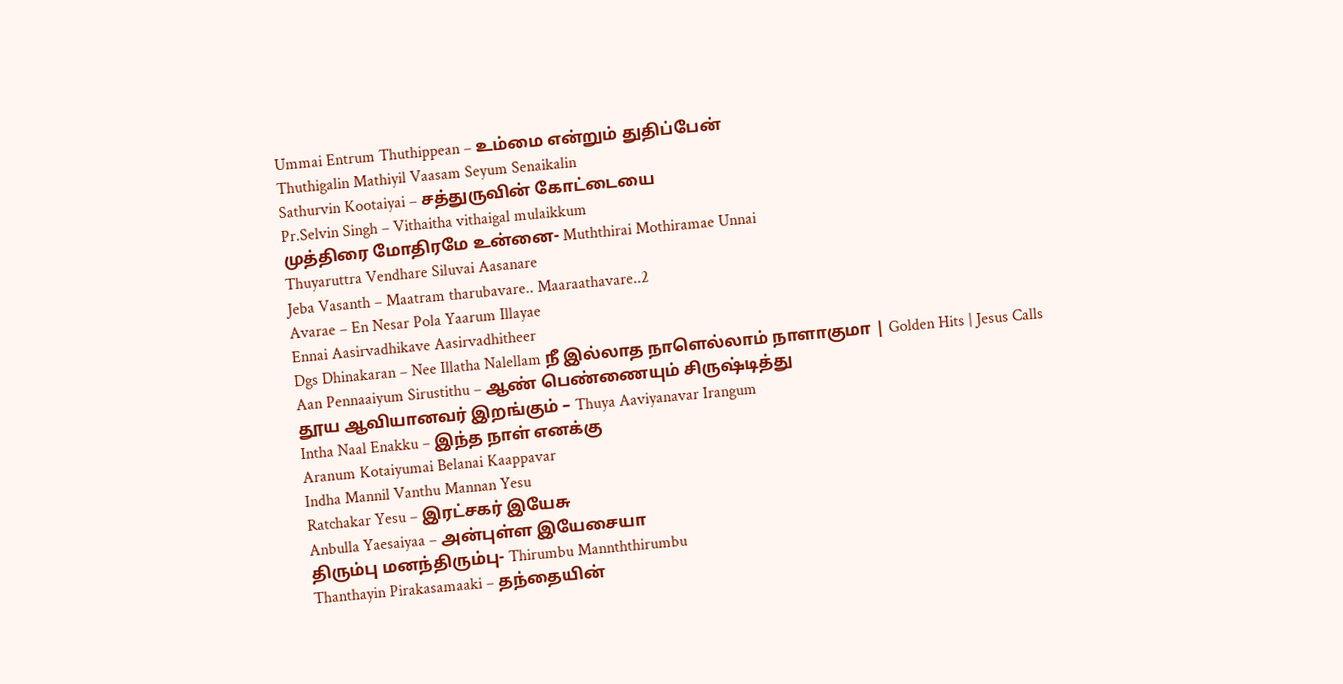Ummai Entrum Thuthippean – உம்மை என்றும் துதிப்பேன்
Thuthigalin Mathiyil Vaasam Seyum Senaikalin
Sathurvin Kootaiyai – சத்துருவின் கோட்டையை
Pr.Selvin Singh – Vithaitha vithaigal mulaikkum
முத்திரை மோதிரமே உன்னை- Muththirai Mothiramae Unnai
Thuyaruttra Vendhare Siluvai Aasanare
Jeba Vasanth – Maatram tharubavare.. Maaraathavare..2
Avarae – En Nesar Pola Yaarum Illayae
Ennai Aasirvadhikave Aasirvadhitheer
Dgs Dhinakaran – Nee Illatha Nalellam நீ இல்லாத நாளெல்லாம் நாளாகுமா | Golden Hits | Jesus Calls
Aan Pennaaiyum Sirustithu – ஆண் பெண்ணையும் சிருஷ்டித்து
தூய ஆவியானவர் இறங்கும் – Thuya Aaviyanavar Irangum
Intha Naal Enakku – இந்த நாள் எனக்கு
Aranum Kotaiyumai Belanai Kaappavar
Indha Mannil Vanthu Mannan Yesu
Ratchakar Yesu – இரட்சகர் இயேசு
Anbulla Yaesaiyaa – அன்புள்ள இயேசையா
திரும்பு மனந்திரும்பு- Thirumbu Mannththirumbu
Thanthayin Pirakasamaaki – தந்தையின்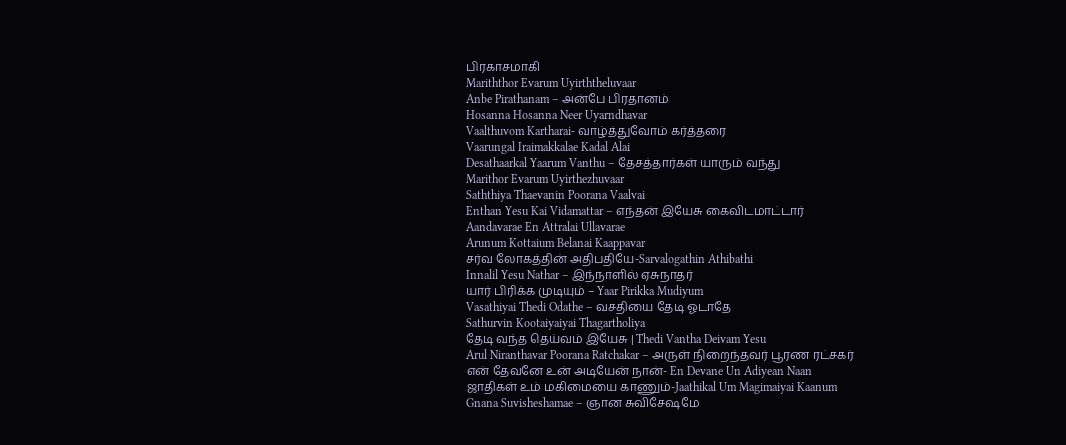பிரகாசமாகி
Mariththor Evarum Uyirththeluvaar
Anbe Pirathanam – அன்பே பிரதானம்
Hosanna Hosanna Neer Uyarndhavar
Vaalthuvom Kartharai- வாழ்த்துவோம் கர்த்தரை
Vaarungal Iraimakkalae Kadal Alai
Desathaarkal Yaarum Vanthu – தேசத்தார்கள் யாரும் வந்து
Marithor Evarum Uyirthezhuvaar
Saththiya Thaevanin Poorana Vaalvai
Enthan Yesu Kai Vidamattar – எந்தன் இயேசு கைவிடமாட்டார்
Aandavarae En Attralai Ullavarae
Arunum Kottaium Belanai Kaappavar
சர்வ லோகத்தின் அதிபதியே-Sarvalogathin Athibathi
Innalil Yesu Nathar – இந்நாளில் ஏசுநாதர்
யார் பிரிக்க முடியும் – Yaar Pirikka Mudiyum
Vasathiyai Thedi Odathe – வசதியை தேடி ஓடாதே
Sathurvin Kootaiyaiyai Thagartholiya
தேடி வந்த தெய்வம் இயேசு | Thedi Vantha Deivam Yesu
Arul Niranthavar Poorana Ratchakar – அருள் நிறைந்தவர் பூரண ரட்சகர்
என் தேவனே உன் அடியேன் நான்- En Devane Un Adiyean Naan
ஜாதிகள் உம் மகிமையை காணும்-Jaathikal Um Magimaiyai Kaanum
Gnana Suvisheshamae – ஞான சுவிசேஷமே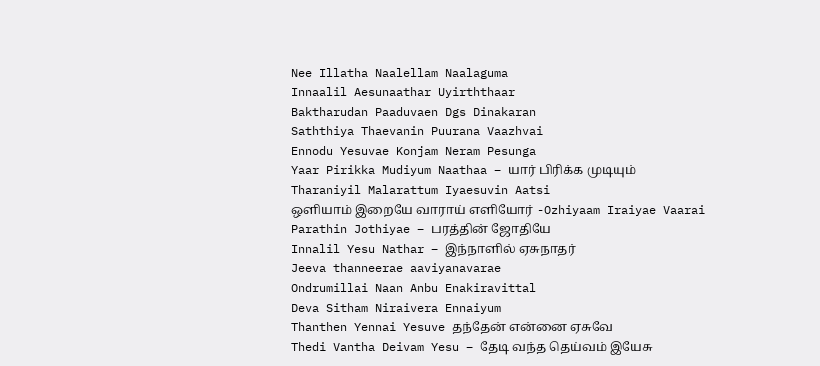Nee Illatha Naalellam Naalaguma
Innaalil Aesunaathar Uyirththaar
Baktharudan Paaduvaen Dgs Dinakaran
Saththiya Thaevanin Puurana Vaazhvai
Ennodu Yesuvae Konjam Neram Pesunga
Yaar Pirikka Mudiyum Naathaa – யார் பிரிக்க முடியும்
Tharaniyil Malarattum Iyaesuvin Aatsi
ஒளியாம் இறையே வாராய் எளியோர் -Ozhiyaam Iraiyae Vaarai
Parathin Jothiyae – பரத்தின் ஜோதியே
Innalil Yesu Nathar – இந்நாளில் ஏசுநாதர்
Jeeva thanneerae aaviyanavarae
Ondrumillai Naan Anbu Enakiravittal
Deva Sitham Niraivera Ennaiyum
Thanthen Yennai Yesuve தந்தேன் என்னை ஏசுவே
Thedi Vantha Deivam Yesu – தேடி வந்த தெய்வம் இயேசு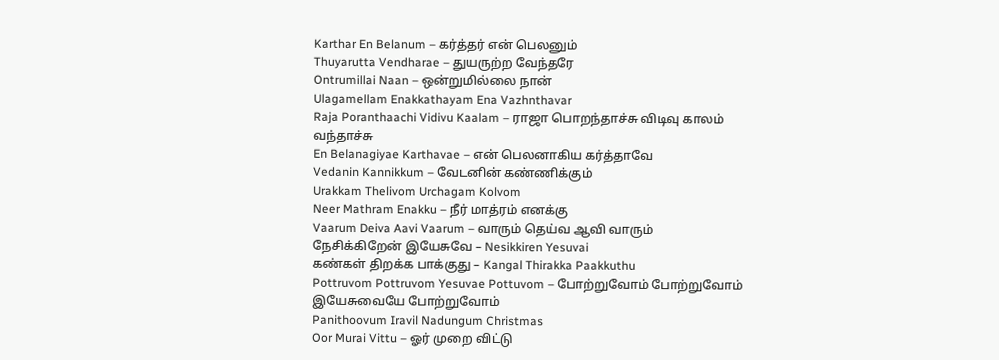Karthar En Belanum – கர்த்தர் என் பெலனும்
Thuyarutta Vendharae – துயருற்ற வேந்தரே
Ontrumillai Naan – ஒன்றுமில்லை நான்
Ulagamellam Enakkathayam Ena Vazhnthavar
Raja Poranthaachi Vidivu Kaalam – ராஜா பொறந்தாச்சு விடிவு காலம் வந்தாச்சு
En Belanagiyae Karthavae – என் பெலனாகிய கர்த்தாவே
Vedanin Kannikkum – வேடனின் கண்ணிக்கும்
Urakkam Thelivom Urchagam Kolvom
Neer Mathram Enakku – நீர் மாத்ரம் எனக்கு
Vaarum Deiva Aavi Vaarum – வாரும் தெய்வ ஆவி வாரும்
நேசிக்கிறேன் இயேசுவே – Nesikkiren Yesuvai
கண்கள் திறக்க பாக்குது – Kangal Thirakka Paakkuthu
Pottruvom Pottruvom Yesuvae Pottuvom – போற்றுவோம் போற்றுவோம் இயேசுவையே போற்றுவோம்
Panithoovum Iravil Nadungum Christmas
Oor Murai Vittu – ஓர் முறை விட்டு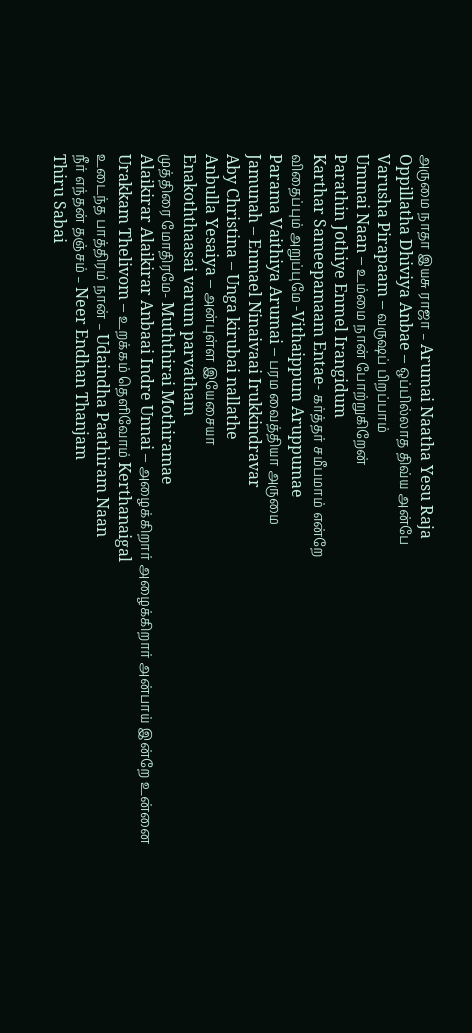அருமை நாதா இயசு ராஜா – Arumai Naatha Yesu Raja
Oppillatha Dhiviya Anbae – ஒப்பில்லாத திவ்ய அன்பே
Varusha Pirapaam – வருஷப் பிறப்பாம்
Ummai Naan – உம்மை நான் போற்றுகிறேன்
Parathin Jothiye Enmel Irangidum
Karthar Sameepamaam Entae- கர்த்தர் சமீபமாம் என்றே
விதைப்பும் அறுப்புமே -Vithaippum Aruppumae
Parama Vaithiya Arumai – பரம வைத்தியா அருமை
Jamunah – Enmael Ninaivaai Irukkindravar
Aby Christina – Unga kirubai nallathe
Anbulla Yesaiya – அன்புள்ள இயேசையா
Enakoththaasai varum parvatham
முத்திரை மோதிரமே- Muththirai Mothiramae
Alaikirar Alaikirar Anbaai Indre Unnai – அழைக்கிறார் அழைக்கிறார் அன்பாய் இன்றே உன்னை
Urakkam Thelivom – உறக்கம் தெளிவோம் Kerthanaigal
உடைந்த பாத்திரம் நான் – Udaindha Paathiram Naan
நீர் எந்தன் தஞ்சம் – Neer Endhan Thanjam
Thiru Sabai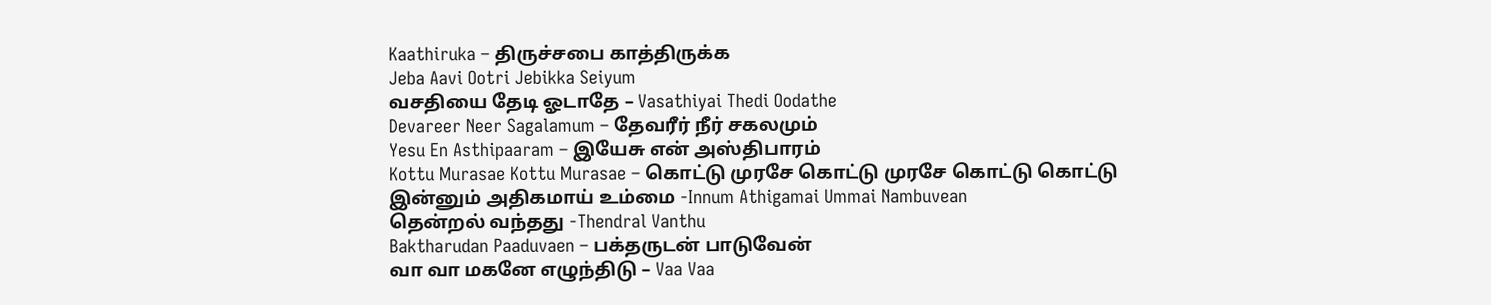Kaathiruka – திருச்சபை காத்திருக்க
Jeba Aavi Ootri Jebikka Seiyum
வசதியை தேடி ஓடாதே – Vasathiyai Thedi Oodathe
Devareer Neer Sagalamum – தேவரீர் நீர் சகலமும்
Yesu En Asthipaaram – இயேசு என் அஸ்திபாரம்
Kottu Murasae Kottu Murasae – கொட்டு முரசே கொட்டு முரசே கொட்டு கொட்டு
இன்னும் அதிகமாய் உம்மை -Innum Athigamai Ummai Nambuvean
தென்றல் வந்தது -Thendral Vanthu
Baktharudan Paaduvaen – பக்தருடன் பாடுவேன்
வா வா மகனே எழுந்திடு – Vaa Vaa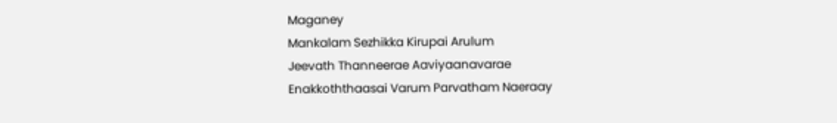Maganey
Mankalam Sezhikka Kirupai Arulum
Jeevath Thanneerae Aaviyaanavarae
Enakkoththaasai Varum Parvatham Naeraay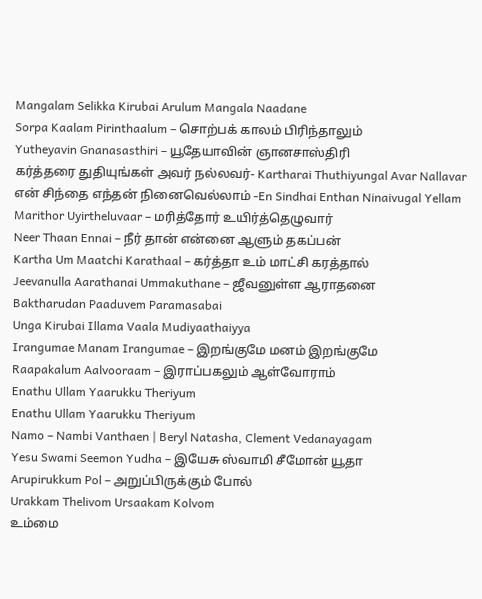Mangalam Selikka Kirubai Arulum Mangala Naadane
Sorpa Kaalam Pirinthaalum – சொற்பக் காலம் பிரிந்தாலும்
Yutheyavin Gnanasasthiri – யூதேயாவின் ஞானசாஸ்திரி
கர்த்தரை துதியுங்கள் அவர் நல்லவர்- Kartharai Thuthiyungal Avar Nallavar
என் சிந்தை எந்தன் நினைவெல்லாம் -En Sindhai Enthan Ninaivugal Yellam
Marithor Uyirtheluvaar – மரித்தோர் உயிர்த்தெழுவார்
Neer Thaan Ennai – நீர் தான் என்னை ஆளும் தகப்பன்
Kartha Um Maatchi Karathaal – கர்த்தா உம் மாட்சி கரத்தால்
Jeevanulla Aarathanai Ummakuthane – ஜீவனுள்ள ஆராதனை
Baktharudan Paaduvem Paramasabai
Unga Kirubai Illama Vaala Mudiyaathaiyya
Irangumae Manam Irangumae – இறங்குமே மனம் இறங்குமே
Raapakalum Aalvooraam – இராப்பகலும் ஆள்வோராம்
Enathu Ullam Yaarukku Theriyum
Enathu Ullam Yaarukku Theriyum
Namo – Nambi Vanthaen | Beryl Natasha, Clement Vedanayagam
Yesu Swami Seemon Yudha – இயேசு ஸ்வாமி சீமோன் யூதா
Arupirukkum Pol – அறுப்பிருக்கும் போல்
Urakkam Thelivom Ursaakam Kolvom
உம்மை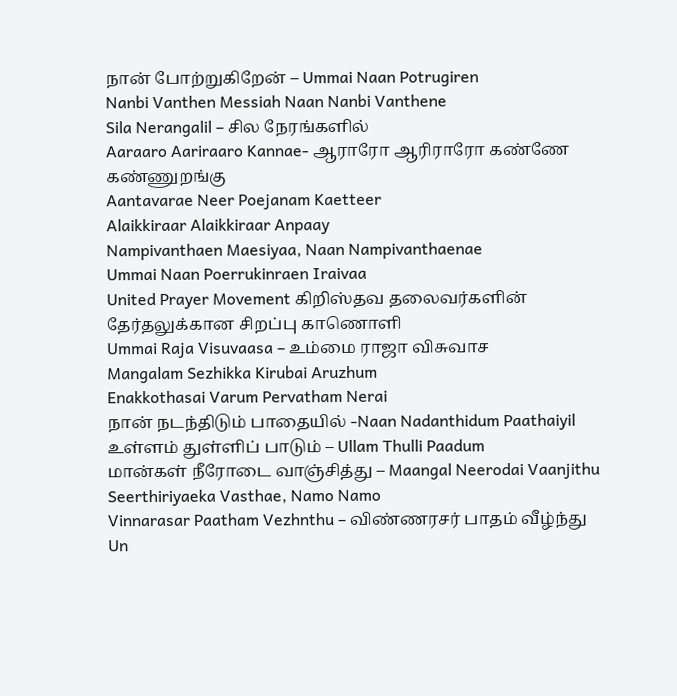நான் போற்றுகிறேன் – Ummai Naan Potrugiren
Nanbi Vanthen Messiah Naan Nanbi Vanthene
Sila Nerangalil – சில நேரங்களில்
Aaraaro Aariraaro Kannae- ஆராரோ ஆரிராரோ கண்ணே கண்ணுறங்கு
Aantavarae Neer Poejanam Kaetteer
Alaikkiraar Alaikkiraar Anpaay
Nampivanthaen Maesiyaa, Naan Nampivanthaenae
Ummai Naan Poerrukinraen Iraivaa
United Prayer Movement கிறிஸ்தவ தலைவர்களின் தேர்தலுக்கான சிறப்பு காணொளி
Ummai Raja Visuvaasa – உம்மை ராஜா விசுவாச
Mangalam Sezhikka Kirubai Aruzhum
Enakkothasai Varum Pervatham Nerai
நான் நடந்திடும் பாதையில் -Naan Nadanthidum Paathaiyil
உள்ளம் துள்ளிப் பாடும் – Ullam Thulli Paadum
மான்கள் நீரோடை வாஞ்சித்து – Maangal Neerodai Vaanjithu
Seerthiriyaeka Vasthae, Namo Namo
Vinnarasar Paatham Vezhnthu – விண்ணரசர் பாதம் வீழ்ந்து
Un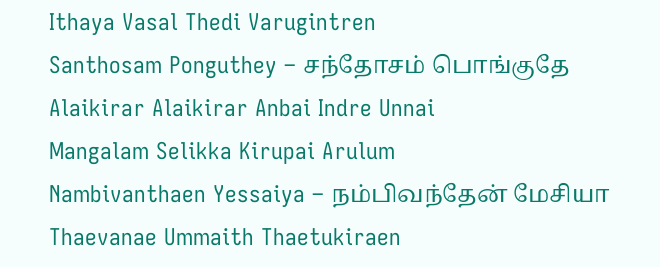Ithaya Vasal Thedi Varugintren
Santhosam Ponguthey – சந்தோசம் பொங்குதே
Alaikirar Alaikirar Anbai Indre Unnai
Mangalam Selikka Kirupai Arulum
Nambivanthaen Yessaiya – நம்பிவந்தேன் மேசியா
Thaevanae Ummaith Thaetukiraen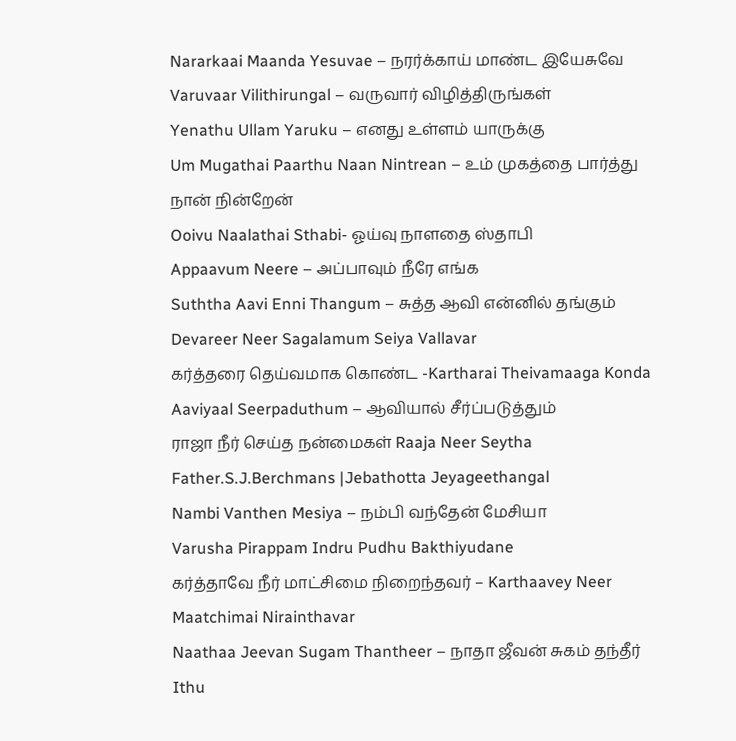Nararkaai Maanda Yesuvae – நரர்க்காய் மாண்ட இயேசுவே
Varuvaar Vilithirungal – வருவார் விழித்திருங்கள்
Yenathu Ullam Yaruku – எனது உள்ளம் யாருக்கு
Um Mugathai Paarthu Naan Nintrean – உம் முகத்தை பார்த்து நான் நின்றேன்
Ooivu Naalathai Sthabi- ஓய்வு நாளதை ஸ்தாபி
Appaavum Neere – அப்பாவும் நீரே எங்க
Suththa Aavi Enni Thangum – சுத்த ஆவி என்னில் தங்கும்
Devareer Neer Sagalamum Seiya Vallavar
கர்த்தரை தெய்வமாக கொண்ட -Kartharai Theivamaaga Konda
Aaviyaal Seerpaduthum – ஆவியால் சீர்ப்படுத்தும்
ராஜா நீர் செய்த நன்மைகள் Raaja Neer Seytha Father.S.J.Berchmans |Jebathotta Jeyageethangal
Nambi Vanthen Mesiya – நம்பி வந்தேன் மேசியா
Varusha Pirappam Indru Pudhu Bakthiyudane
கர்த்தாவே நீர் மாட்சிமை நிறைந்தவர் – Karthaavey Neer Maatchimai Nirainthavar
Naathaa Jeevan Sugam Thantheer – நாதா ஜீவன் சுகம் தந்தீர்
Ithu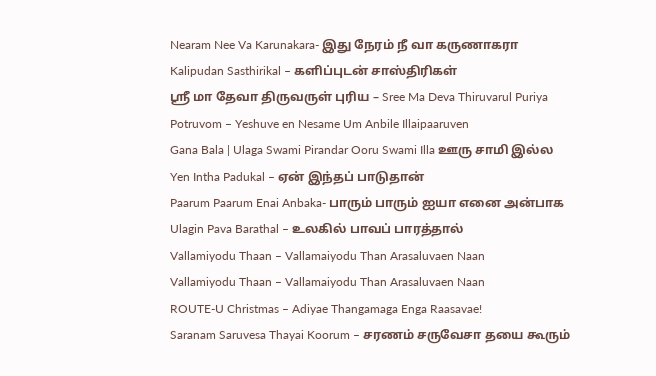Nearam Nee Va Karunakara- இது நேரம் நீ வா கருணாகரா
Kalipudan Sasthirikal – களிப்புடன் சாஸ்திரிகள்
ஸ்ரீ மா தேவா திருவருள் புரிய – Sree Ma Deva Thiruvarul Puriya
Potruvom – Yeshuve en Nesame Um Anbile Illaipaaruven
Gana Bala | Ulaga Swami Pirandar Ooru Swami Illa ஊரு சாமி இல்ல
Yen Intha Padukal – ஏன் இந்தப் பாடுதான்
Paarum Paarum Enai Anbaka- பாரும் பாரும் ஐயா எனை அன்பாக
Ulagin Pava Barathal – உலகில் பாவப் பாரத்தால்
Vallamiyodu Thaan – Vallamaiyodu Than Arasaluvaen Naan
Vallamiyodu Thaan – Vallamaiyodu Than Arasaluvaen Naan
ROUTE-U Christmas – Adiyae Thangamaga Enga Raasavae!
Saranam Saruvesa Thayai Koorum – சரணம் சருவேசா தயை கூரும்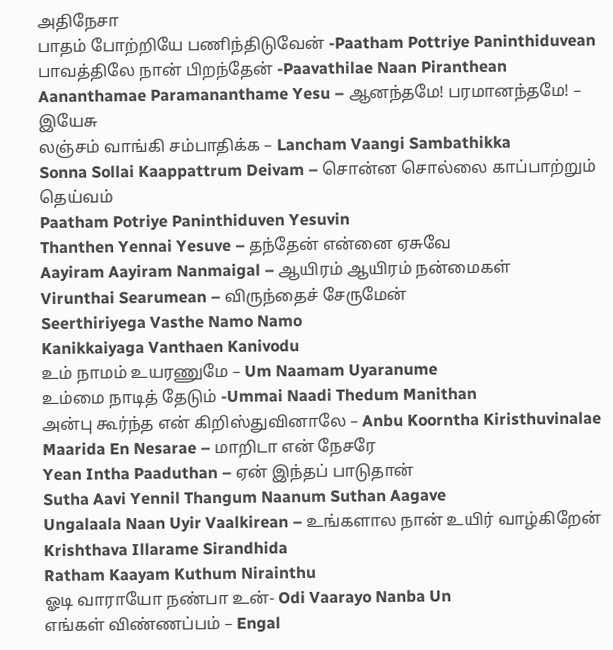அதிநேசா
பாதம் போற்றியே பணிந்திடுவேன் -Paatham Pottriye Paninthiduvean
பாவத்திலே நான் பிறந்தேன் -Paavathilae Naan Piranthean
Aananthamae Paramananthame Yesu – ஆனந்தமே! பரமானந்தமே! – இயேசு
லஞ்சம் வாங்கி சம்பாதிக்க – Lancham Vaangi Sambathikka
Sonna Sollai Kaappattrum Deivam – சொன்ன சொல்லை காப்பாற்றும் தெய்வம்
Paatham Potriye Paninthiduven Yesuvin
Thanthen Yennai Yesuve – தந்தேன் என்னை ஏசுவே
Aayiram Aayiram Nanmaigal – ஆயிரம் ஆயிரம் நன்மைகள்
Virunthai Searumean – விருந்தைச் சேருமேன்
Seerthiriyega Vasthe Namo Namo
Kanikkaiyaga Vanthaen Kanivodu
உம் நாமம் உயரணுமே – Um Naamam Uyaranume
உம்மை நாடித் தேடும் -Ummai Naadi Thedum Manithan
அன்பு கூர்ந்த என் கிறிஸ்துவினாலே – Anbu Koorntha Kiristhuvinalae
Maarida En Nesarae – மாறிடா என் நேசரே
Yean Intha Paaduthan – ஏன் இந்தப் பாடுதான்
Sutha Aavi Yennil Thangum Naanum Suthan Aagave
Ungalaala Naan Uyir Vaalkirean – உங்களால நான் உயிர் வாழ்கிறேன்
Krishthava Illarame Sirandhida
Ratham Kaayam Kuthum Nirainthu
ஓடி வாராயோ நண்பா உன்- Odi Vaarayo Nanba Un
எங்கள் விண்ணப்பம் – Engal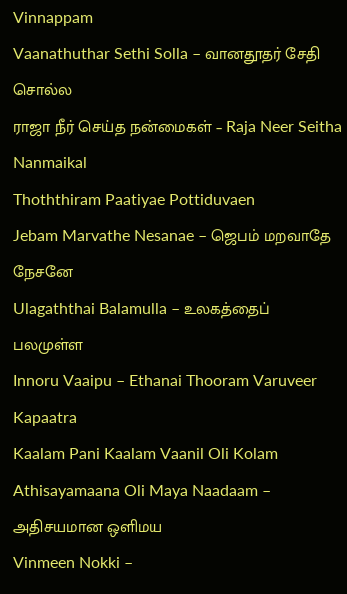Vinnappam
Vaanathuthar Sethi Solla – வானதூதர் சேதி சொல்ல
ராஜா நீர் செய்த நன்மைகள் – Raja Neer Seitha Nanmaikal
Thoththiram Paatiyae Pottiduvaen
Jebam Marvathe Nesanae – ஜெபம் மறவாதே நேசனே
Ulagaththai Balamulla – உலகத்தைப் பலமுள்ள
Innoru Vaaipu – Ethanai Thooram Varuveer Kapaatra
Kaalam Pani Kaalam Vaanil Oli Kolam
Athisayamaana Oli Maya Naadaam – அதிசயமான ஒளிமய
Vinmeen Nokki –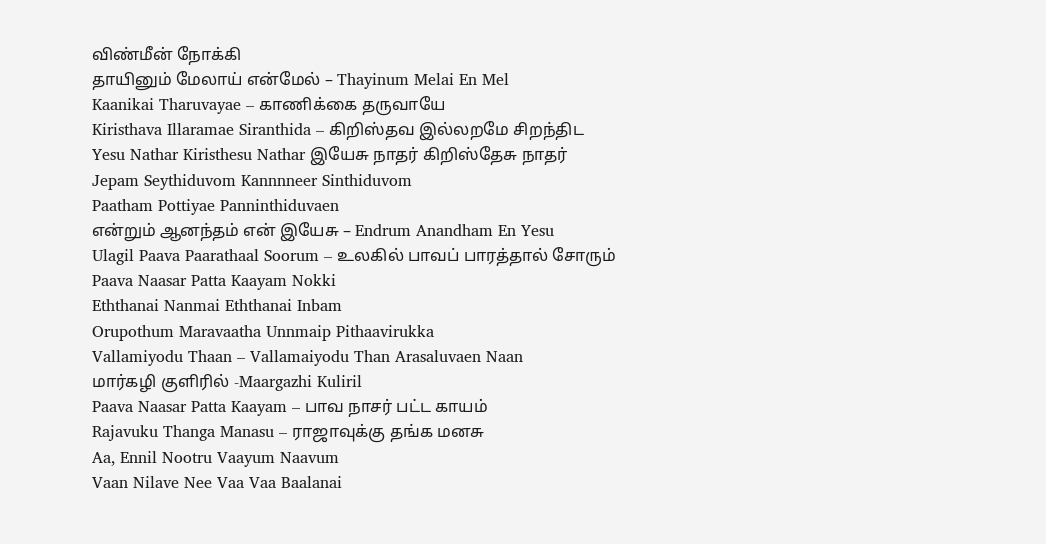விண்மீன் நோக்கி
தாயினும் மேலாய் என்மேல் – Thayinum Melai En Mel
Kaanikai Tharuvayae – காணிக்கை தருவாயே
Kiristhava Illaramae Siranthida – கிறிஸ்தவ இல்லறமே சிறந்திட
Yesu Nathar Kiristhesu Nathar இயேசு நாதர் கிறிஸ்தேசு நாதர்
Jepam Seythiduvom Kannnneer Sinthiduvom
Paatham Pottiyae Panninthiduvaen
என்றும் ஆனந்தம் என் இயேசு – Endrum Anandham En Yesu
Ulagil Paava Paarathaal Soorum – உலகில் பாவப் பாரத்தால் சோரும்
Paava Naasar Patta Kaayam Nokki
Eththanai Nanmai Eththanai Inbam
Orupothum Maravaatha Unnmaip Pithaavirukka
Vallamiyodu Thaan – Vallamaiyodu Than Arasaluvaen Naan
மார்கழி குளிரில் -Maargazhi Kuliril
Paava Naasar Patta Kaayam – பாவ நாசர் பட்ட காயம்
Rajavuku Thanga Manasu – ராஜாவுக்கு தங்க மனசு
Aa, Ennil Nootru Vaayum Naavum
Vaan Nilave Nee Vaa Vaa Baalanai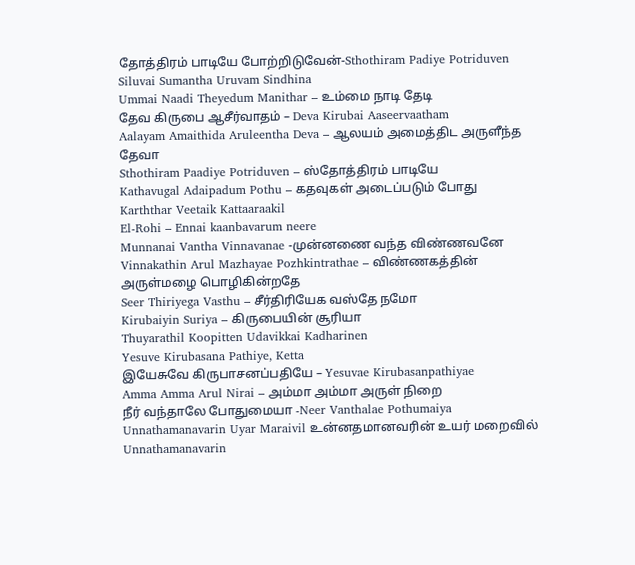தோத்திரம் பாடியே போற்றிடுவேன்-Sthothiram Padiye Potriduven
Siluvai Sumantha Uruvam Sindhina
Ummai Naadi Theyedum Manithar – உம்மை நாடி தேடி
தேவ கிருபை ஆசீர்வாதம் – Deva Kirubai Aaseervaatham
Aalayam Amaithida Aruleentha Deva – ஆலயம் அமைத்திட அருளீந்த தேவா
Sthothiram Paadiye Potriduven – ஸ்தோத்திரம் பாடியே
Kathavugal Adaipadum Pothu – கதவுகள் அடைப்படும் போது
Karththar Veetaik Kattaaraakil
El-Rohi – Ennai kaanbavarum neere
Munnanai Vantha Vinnavanae -முன்னணை வந்த விண்ணவனே
Vinnakathin Arul Mazhayae Pozhkintrathae – விண்ணகத்தின் அருள்மழை பொழிகின்றதே
Seer Thiriyega Vasthu – சீர்திரியேக வஸ்தே நமோ
Kirubaiyin Suriya – கிருபையின் சூரியா
Thuyarathil Koopitten Udavikkai Kadharinen
Yesuve Kirubasana Pathiye, Ketta
இயேசுவே கிருபாசனப்பதியே – Yesuvae Kirubasanpathiyae
Amma Amma Arul Nirai – அம்மா அம்மா அருள் நிறை
நீர் வந்தாலே போதுமையா -Neer Vanthalae Pothumaiya
Unnathamanavarin Uyar Maraivil உன்னதமானவரின் உயர் மறைவில்
Unnathamanavarin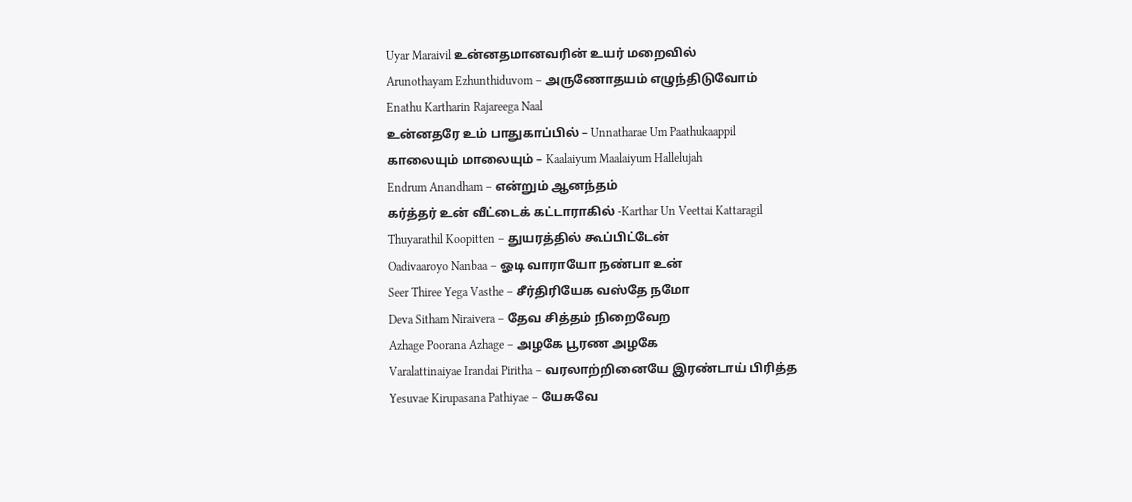Uyar Maraivil உன்னதமானவரின் உயர் மறைவில்
Arunothayam Ezhunthiduvom – அருணோதயம் எழுந்திடுவோம்
Enathu Kartharin Rajareega Naal
உன்னதரே உம் பாதுகாப்பில் – Unnatharae Um Paathukaappil
காலையும் மாலையும் – Kaalaiyum Maalaiyum Hallelujah
Endrum Anandham – என்றும் ஆனந்தம்
கர்த்தர் உன் வீட்டைக் கட்டாராகில் -Karthar Un Veettai Kattaragil
Thuyarathil Koopitten – துயரத்தில் கூப்பிட்டேன்
Oadivaaroyo Nanbaa – ஓடி வாராயோ நண்பா உன்
Seer Thiree Yega Vasthe – சீர்திரியேக வஸ்தே நமோ
Deva Sitham Niraivera – தேவ சித்தம் நிறைவேற
Azhage Poorana Azhage – அழகே பூரண அழகே
Varalattinaiyae Irandai Piritha – வரலாற்றினையே இரண்டாய் பிரித்த
Yesuvae Kirupasana Pathiyae – யேசுவே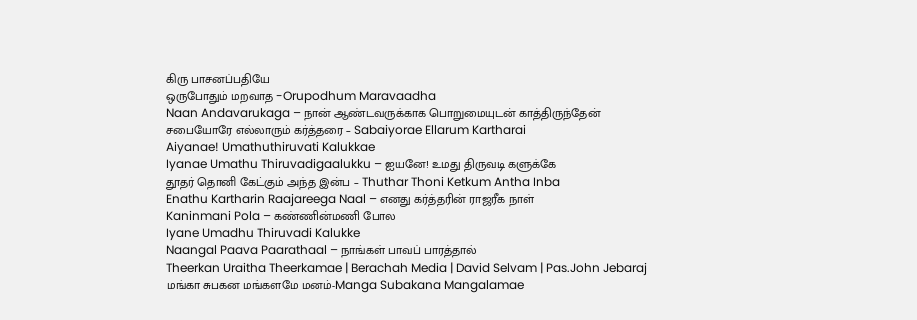கிரு பாசனப்பதியே
ஒருபோதும் மறவாத -Orupodhum Maravaadha
Naan Andavarukaga – நான் ஆண்டவருக்காக பொறுமையுடன் காத்திருந்தேன்
சபையோரே எல்லாரும் கர்த்தரை – Sabaiyorae Ellarum Kartharai
Aiyanae! Umathuthiruvati Kalukkae
Iyanae Umathu Thiruvadigaalukku – ஐயனே! உமது திருவடி களுக்கே
தூதர் தொனி கேட்கும் அந்த இன்ப – Thuthar Thoni Ketkum Antha Inba
Enathu Kartharin Raajareega Naal – எனது கர்த்தரின் ராஜரீக நாள்
Kaninmani Pola – கண்ணின்மணி போல
Iyane Umadhu Thiruvadi Kalukke
Naangal Paava Paarathaal – நாங்கள் பாவப் பாரத்தால்
Theerkan Uraitha Theerkamae | Berachah Media | David Selvam | Pas.John Jebaraj
மங்கா சுபகன மங்களமே மனம்-Manga Subakana Mangalamae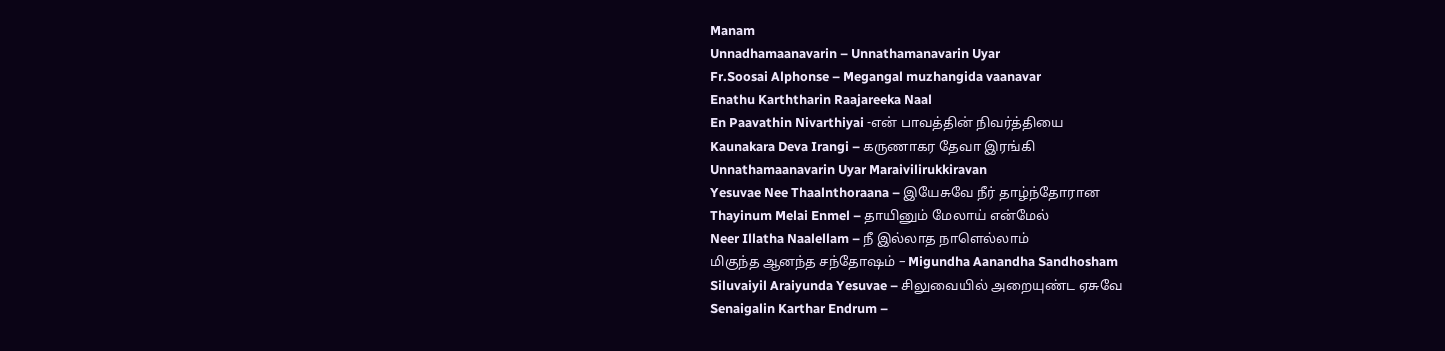Manam
Unnadhamaanavarin – Unnathamanavarin Uyar
Fr.Soosai Alphonse – Megangal muzhangida vaanavar
Enathu Karththarin Raajareeka Naal
En Paavathin Nivarthiyai -என் பாவத்தின் நிவர்த்தியை
Kaunakara Deva Irangi – கருணாகர தேவா இரங்கி
Unnathamaanavarin Uyar Maraivilirukkiravan
Yesuvae Nee Thaalnthoraana – இயேசுவே நீர் தாழ்ந்தோரான
Thayinum Melai Enmel – தாயினும் மேலாய் என்மேல்
Neer Illatha Naalellam – நீ இல்லாத நாளெல்லாம்
மிகுந்த ஆனந்த சந்தோஷம் – Migundha Aanandha Sandhosham
Siluvaiyil Araiyunda Yesuvae – சிலுவையில் அறையுண்ட ஏசுவே
Senaigalin Karthar Endrum –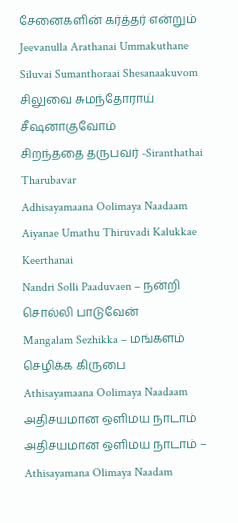சேனைகளின் கர்த்தர் என்றும்
Jeevanulla Arathanai Ummakuthane
Siluvai Sumanthoraai Shesanaakuvom சிலுவை சுமந்தோராய் சீஷனாகுவோம்
சிறந்ததை தருபவர் -Siranthathai Tharubavar
Adhisayamaana Oolimaya Naadaam
Aiyanae Umathu Thiruvadi Kalukkae Keerthanai
Nandri Solli Paaduvaen – நன்றி சொல்லி பாடுவேன்
Mangalam Sezhikka – மங்களம் செழிக்க கிருபை
Athisayamaana Oolimaya Naadaam அதிசயமான ஒளிமய நாடாம்
அதிசயமான ஒளிமய நாடாம் – Athisayamana Olimaya Naadam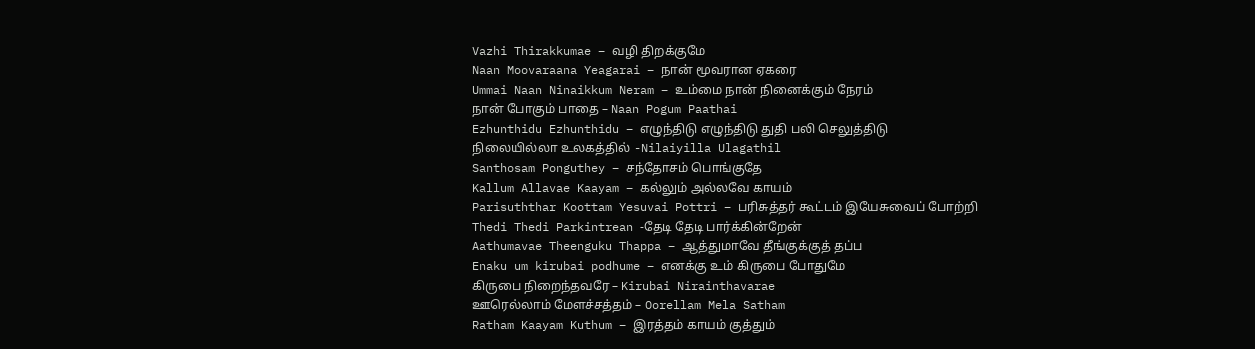Vazhi Thirakkumae – வழி திறக்குமே
Naan Moovaraana Yeagarai – நான் மூவரான ஏகரை
Ummai Naan Ninaikkum Neram – உம்மை நான் நினைக்கும் நேரம்
நான் போகும் பாதை – Naan Pogum Paathai
Ezhunthidu Ezhunthidu – எழுந்திடு எழுந்திடு துதி பலி செலுத்திடு
நிலையில்லா உலகத்தில் -Nilaiyilla Ulagathil
Santhosam Ponguthey – சந்தோசம் பொங்குதே
Kallum Allavae Kaayam – கல்லும் அல்லவே காயம்
Parisuththar Koottam Yesuvai Pottri – பரிசுத்தர் கூட்டம் இயேசுவைப் போற்றி
Thedi Thedi Parkintrean -தேடி தேடி பார்க்கின்றேன்
Aathumavae Theenguku Thappa – ஆத்துமாவே தீங்குக்குத் தப்ப
Enaku um kirubai podhume – எனக்கு உம் கிருபை போதுமே
கிருபை நிறைந்தவரே – Kirubai Nirainthavarae
ஊரெல்லாம் மேளச்சத்தம் – Oorellam Mela Satham
Ratham Kaayam Kuthum – இரத்தம் காயம் குத்தும்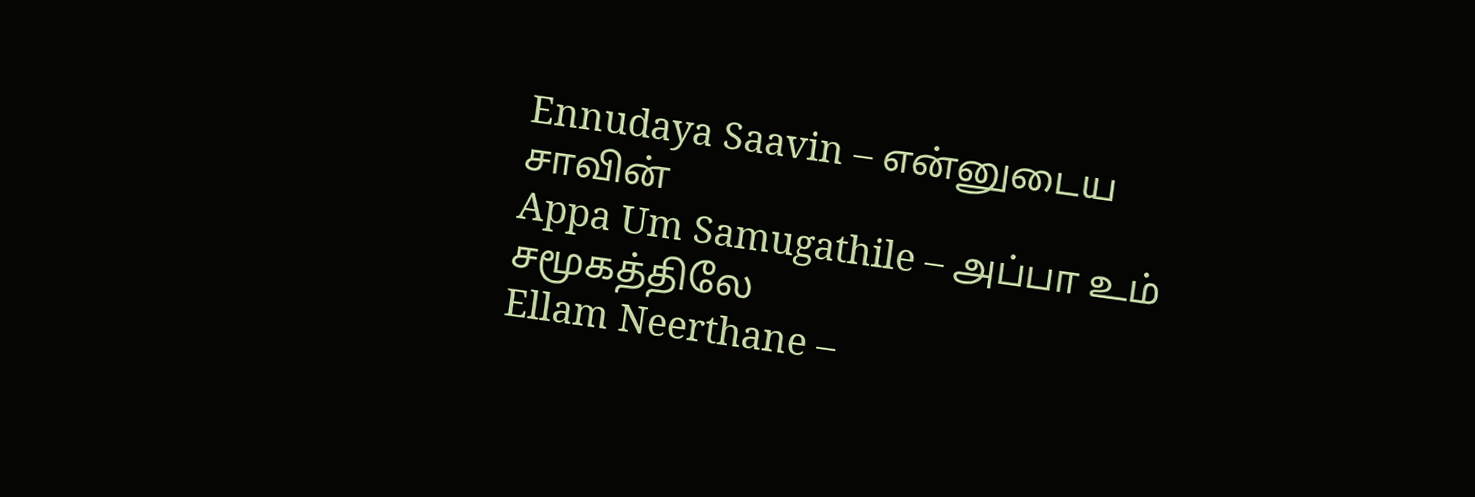Ennudaya Saavin – என்னுடைய சாவின்
Appa Um Samugathile – அப்பா உம் சமூகத்திலே
Ellam Neerthane –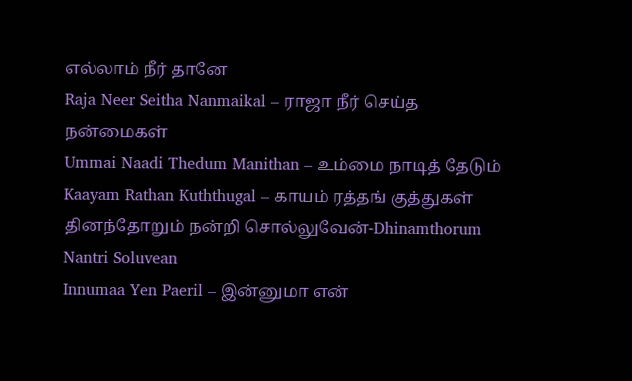எல்லாம் நீர் தானே
Raja Neer Seitha Nanmaikal – ராஜா நீர் செய்த நன்மைகள்
Ummai Naadi Thedum Manithan – உம்மை நாடித் தேடும்
Kaayam Rathan Kuththugal – காயம் ரத்தங் குத்துகள்
தினந்தோறும் நன்றி சொல்லுவேன்-Dhinamthorum Nantri Soluvean
Innumaa Yen Paeril – இன்னுமா என்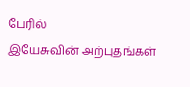பேரில்
இயேசுவின் அற்புதங்கள்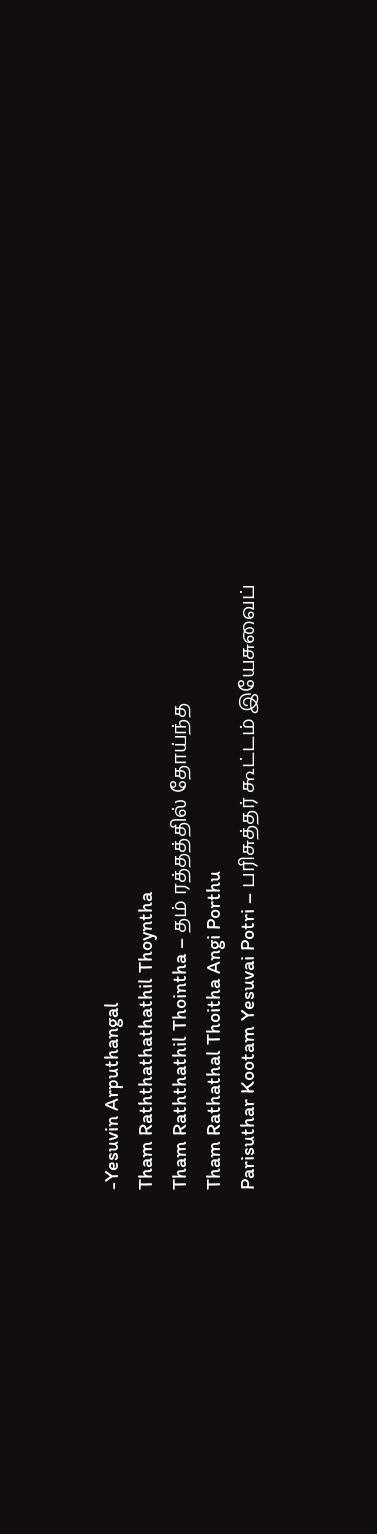-Yesuvin Arputhangal
Tham Raththathathathil Thoyntha
Tham Raththathil Thointha – தம் ரத்தத்தில் தோய்ந்த
Tham Rathathal Thoitha Angi Porthu
Parisuthar Kootam Yesuvai Potri – பரிசுத்தர் கூட்டம் இயேசுவைப்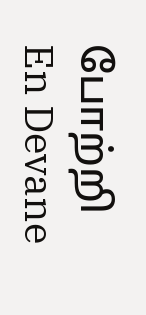போற்றி
En Devane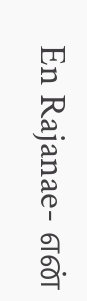En Rajanae- என்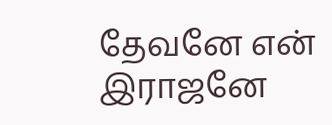தேவனே என் இராஜனே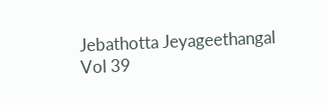Jebathotta Jeyageethangal Vol 39